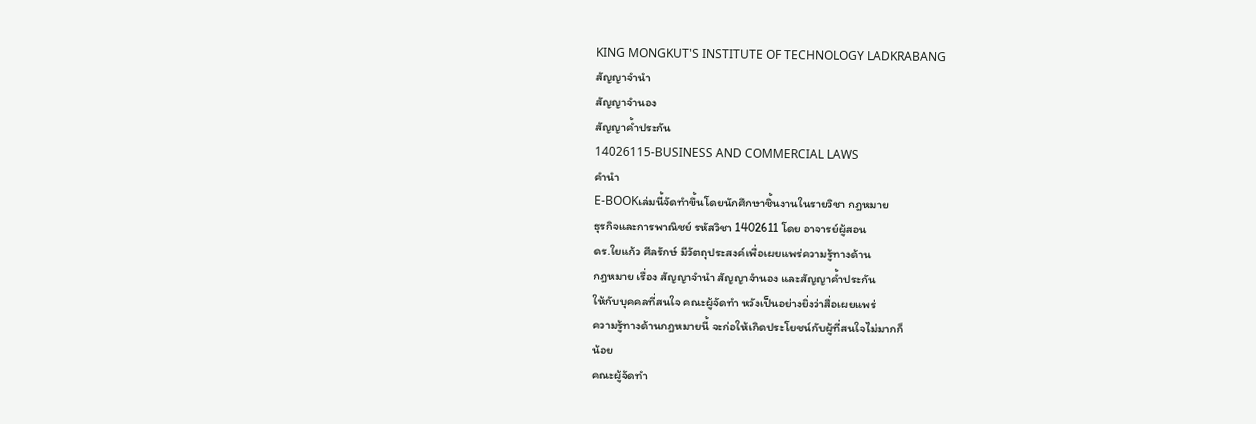KING MONGKUT'S INSTITUTE OF TECHNOLOGY LADKRABANG
สัญญาจำนำ
สัญญาจำนอง
สัญญาค้ำประกัน
14026115-BUSINESS AND COMMERCIAL LAWS
คำนำ
E-BOOKเล่มนี้จัดทำขึ้นโดยนักศึกษาชิ้นงานในรายวิชา กฎหมาย
ธุรกิจและการพาณิชย์ รหัสวิชา 1402611 โดย อาจารย์ผู้สอน
ดร.ใยแก้ว ศีลรักษ์ มีวัตถุประสงค์เพื่อเผยแพร่ความรู้ทางด้าน
กฎหมาย เรื่อง สัญญาจำนำ สัญญาจำนอง และสัญญาค้ำประกัน
ให้กับบุคคลที่สนใจ คณะผู้จัดทำ หวังเป็นอย่างยิ่งว่าสื่อเผยแพร่
ความรู้ทางด้านกฎหมายนี้ จะก่อให้เกิดประโยชน์กับผู้ที่สนใจไม่มากก็
น้อย
คณะผู้จัดทำ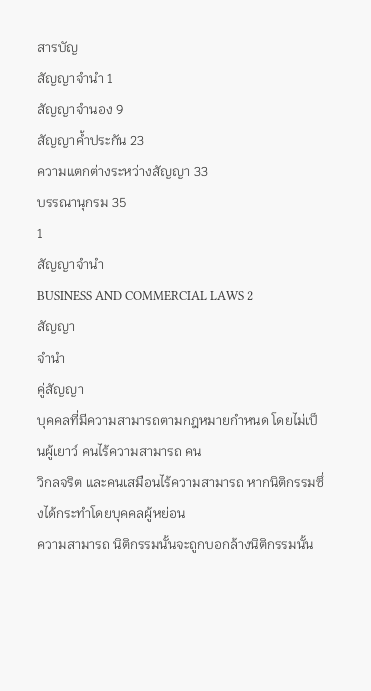สารบัญ
สัญญาจำนำ 1
สัญญาจำนอง 9
สัญญาค้ำประกัน 23
ความแตกต่างระหว่างสัญญา 33
บรรณานุกรม 35
1
สัญญาจำนำ
BUSINESS AND COMMERCIAL LAWS 2
สัญญา
จำนำ
คู่สัญญา
บุคคลที่มีความสามารถตามกฎหมายกำหนด โดยไม่เป็นผู้เยาว์ คนไร้ความสามารถ คน
วิกลจริต และคนเสมือนไร้ความสามารถ หากนิติกรรมซึ่งได้กระทำโดยบุคคลผู้หย่อน
ความสามารถ นิติกรรมนั้นจะถูกบอกล้างนิติกรรมนั้น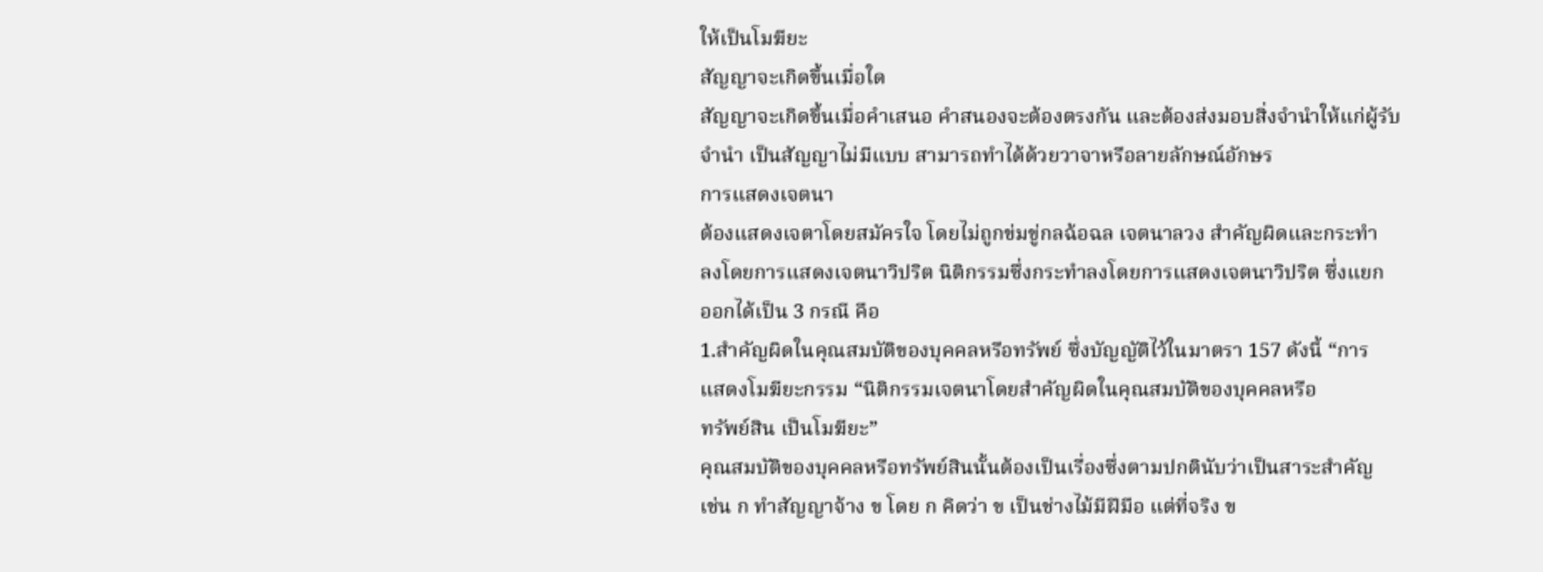ให้เป็นโมฆียะ
สัญญาจะเกิดขึ้นเมื่อใด
สัญญาจะเกิดขึ้นเมื่อคำเสนอ คำสนองจะต้องตรงกัน และต้องส่งมอบสิ่งจำนำให้แก่ผู้รับ
จำนำ เป็นสัญญาไม่มีแบบ สามารถทำได้ด้วยวาจาหรือลายลักษณ์อักษร
การแสดงเจตนา
ต้องแสดงเจตาโดยสมัครใจ โดยไม่ถูกข่มขู่กลฉ้อฉล เจตนาลวง สำคัญผิดและกระทำ
ลงโดยการแสดงเจตนาวิปริต นิติกรรมซึ่งกระทำลงโดยการแสดงเจตนาวิปริต ซึ่งแยก
ออกได้เป็น 3 กรณี คือ
1.สำคัญผิดในคุณสมบัติของบุคคลหรือทรัพย์ ซึ่งบัญญัติไว้ในมาตรา 157 ดังนี้ “การ
แสดงโมฆียะกรรม “นิติกรรมเจตนาโดยสำคัญผิดในคุณสมบัติของบุคคลหรือ
ทรัพย์สิน เป็นโมฆียะ”
คุณสมบัติของบุคคลหรือทรัพย์สินนั้นต้องเป็นเรื่องซึ่งตามปกตินับว่าเป็นสาระสำคัญ
เช่น ก ทำสัญญาจ้าง ข โดย ก คิดว่า ข เป็นช่างไม้มีฝีมือ แต่ที่จริง ข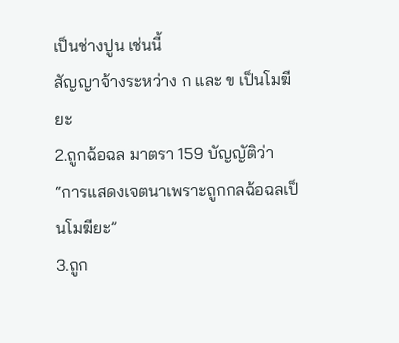เป็นช่างปูน เช่นนี้
สัญญาจ้างระหว่าง ก และ ข เป็นโมฆียะ
2.ถูกฉ้อฉล มาตรา 159 บัญญัติว่า “การแสดงเจตนาเพราะถูกกลฉ้อฉลเป็นโมฆียะ”
3.ถูก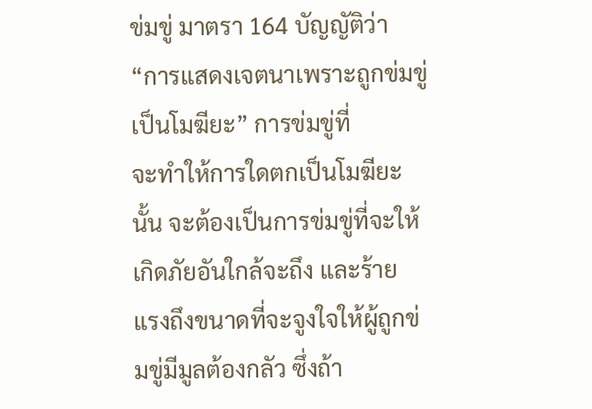ข่มขู่ มาตรา 164 บัญญัติว่า “การแสดงเจตนาเพราะถูกข่มขู่เป็นโมฆียะ” การข่มขู่ที่
จะทำให้การใดตกเป็นโมฆียะนั้น จะต้องเป็นการข่มขู่ที่จะให้เกิดภัยอันใกล้จะถึง และร้าย
แรงถึงขนาดที่จะจูงใจให้ผู้ถูกข่มขู่มีมูลต้องกลัว ซึ่งถ้า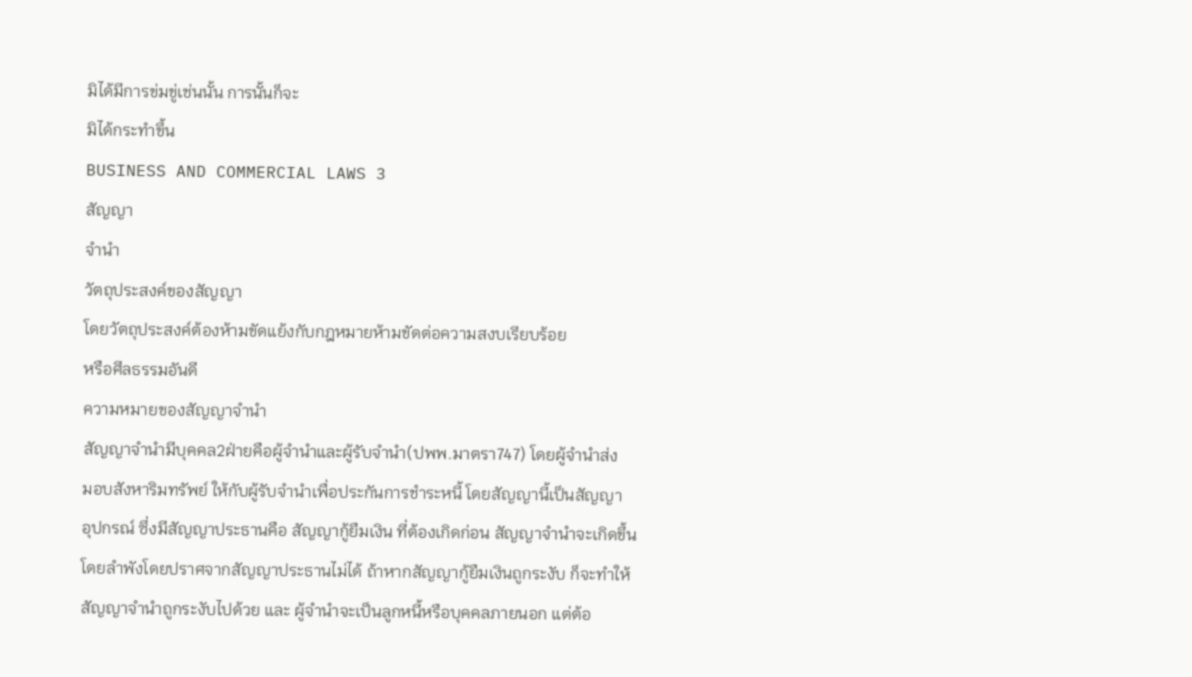มิได้มีการข่มขู่เช่นนั้น การนั้นก็จะ
มิได้กระทำขึ้น
BUSINESS AND COMMERCIAL LAWS 3
สัญญา
จำนำ
วัตถุประสงค์ของสัญญา
โดยวัตถุประสงค์ต้องห้ามขัดแย้งกับกฎหมายห้ามขัดต่อความสงบเรียบร้อย
หรือศีลธรรมอันดี
ความหมายของสัญญาจำนำ
สัญญาจำนำมีบุคคล2ฝ่ายคือผู้จำนำและผู้รับจำนำ(ปพพ.มาตรา747) โดยผู้จำนำส่ง
มอบสังหาริมทรัพย์ ให้กับผู้รับจำนำเพื่อประกันการชำระหนี้ โดยสัญญานี้เป็นสัญญา
อุปกรณ์ ซึ่งมีสัญญาประธานคือ สัญญากู้ยืมเงิน ที่ต้องเกิดก่อน สัญญาจำนำจะเกิดขึ้น
โดยลำพังโดยปราศจากสัญญาประธานไม่ได้ ถ้าหากสัญญากู้ยืมเงินถูกระงับ ก็จะทำให้
สัญญาจำนำถูกระงับไปด้วย และ ผู้จำนำจะเป็นลูกหนี้หรือบุคคลภายนอก แต่ต้อ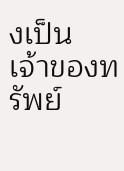งเป็น
เจ้าของทรัพย์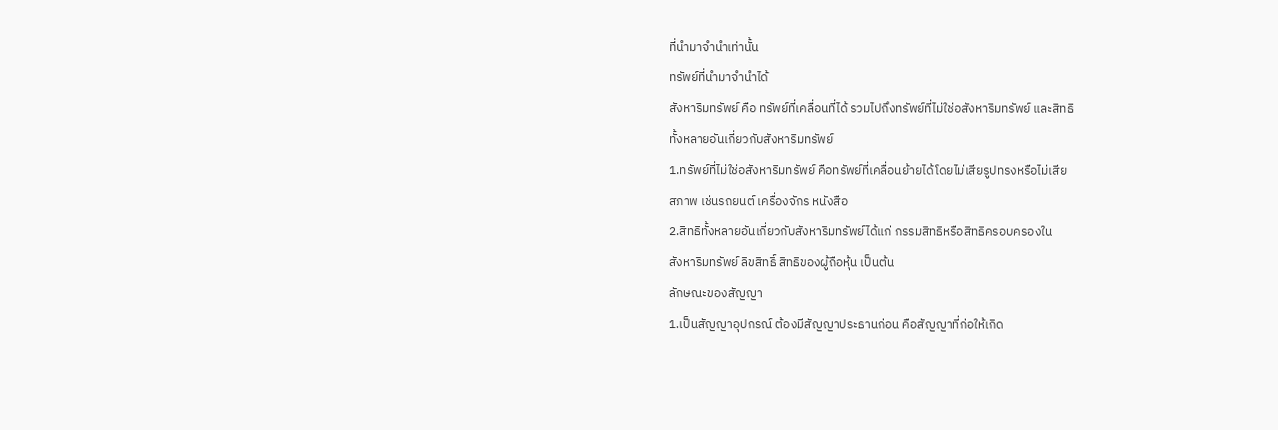ที่นำมาจำนำเท่านั้น
ทรัพย์ที่นำมาจำนำได้
สังหาริมทรัพย์ คือ ทรัพย์ที่เคลื่อนที่ได้ รวมไปถึงทรัพย์ที่ไม่ใช่อสังหาริมทรัพย์ และสิทธิ
ทั้งหลายอันเกี่ยวกับสังหาริมทรัพย์
1.ทรัพย์ที่ไม่ใช่อสังหาริมทรัพย์ คือทรัพย์ที่เคลื่อนย้ายได้โดยไม่เสียรูปทรงหรือไม่เสีย
สภาพ เช่นรถยนต์ เครื่องจักร หนังสือ
2.สิทธิทั้งหลายอันเกี่ยวกับสังหาริมทรัพย์ได้แก่ กรรมสิทธิหรือสิทธิครอบครองใน
สังหาริมทรัพย์ ลิขสิทธิ์ สิทธิของผู้ถือหุ้น เป็นต้น
ลักษณะของสัญญา
1.เป็นสัญญาอุปกรณ์ ต้องมีสัญญาประธานก่อน คือสัญญาที่ก่อให้เกิด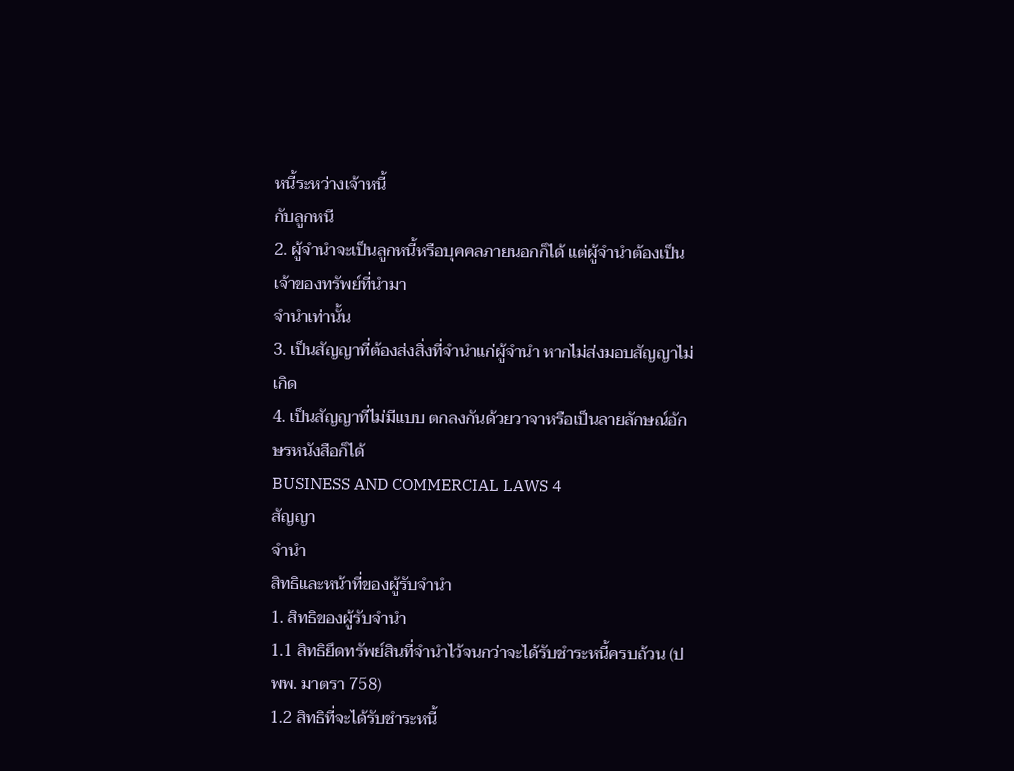หนี้ระหว่างเจ้าหนี้
กับลูกหนี
2. ผู้จำนำจะเป็นลูกหนี้หรือบุคคลภายนอกก็ได้ แต่ผู้จำนำต้องเป็นเจ้าของทรัพย์ที่นำมา
จำนำเท่านั้น
3. เป็นสัญญาที่ต้องส่งสิ่งที่จำนำแก่ผู้จำนำ หากไม่ส่งมอบสัญญาไม่เกิด
4. เป็นสัญญาที่ไม่มีแบบ ตกลงกันด้วยวาจาหรือเป็นลายลักษณ์อักษรหนังสือก็ได้
BUSINESS AND COMMERCIAL LAWS 4
สัญญา
จำนำ
สิทธิและหน้าที่ของผู้รับจำนำ
1. สิทธิของผู้รับจำนำ
1.1 สิทธิยึดทรัพย์สินที่จำนำไว้จนกว่าจะได้รับชำระหนี้ครบถ้วน (ปพพ. มาตรา 758)
1.2 สิทธิที่จะได้รับชำระหนี้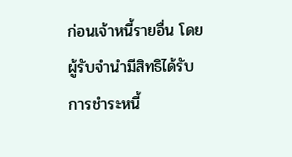ก่อนเจ้าหนี้รายอื่น โดยผู้รับจำนำมีสิทธิได้รับการชำระหนี้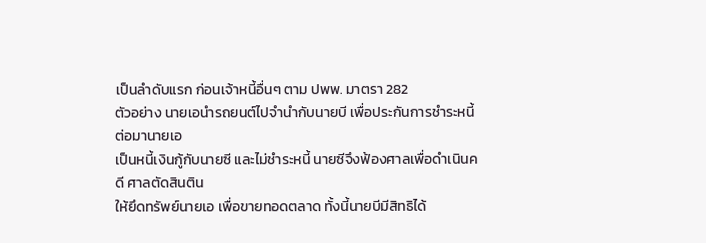เป็นลำดับแรก ก่อนเจ้าหนี้อื่นๆ ตาม ปพพ. มาตรา 282
ตัวอย่าง นายเอนำรถยนต์ไปจำนำกับนายบี เพื่อประกันการชำระหนี้ ต่อมานายเอ
เป็นหนี้เงินกู้กับนายซี และไม่ชำระหนี้ นายซีจึงฟ้องศาลเพื่อดำเนินคดี ศาลตัดสินติน
ให้ยึดทรัพย์นายเอ เพื่อขายทอดตลาด ทั้งนี้นายบีมีสิทธิได้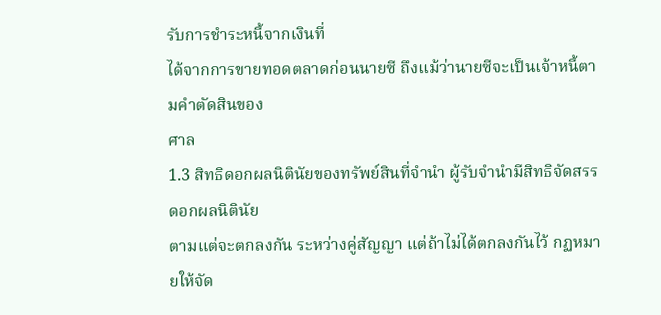รับการชำระหนี้จากเงินที่
ได้จากการขายทอดตลาดก่อนนายซี ถึงแม้ว่านายซีจะเป็นเจ้าหนี้ตามคำตัดสินของ
ศาล
1.3 สิทธิดอกผลนิตินัยของทรัพย์สินที่จำนำ ผู้รับจำนำมีสิทธิจัดสรรดอกผลนิตินัย
ตามแต่จะตกลงกัน ระหว่างคู่สัญญา แต่ถ้าไม่ได้ตกลงกันไว้ กฏหมายให้จัด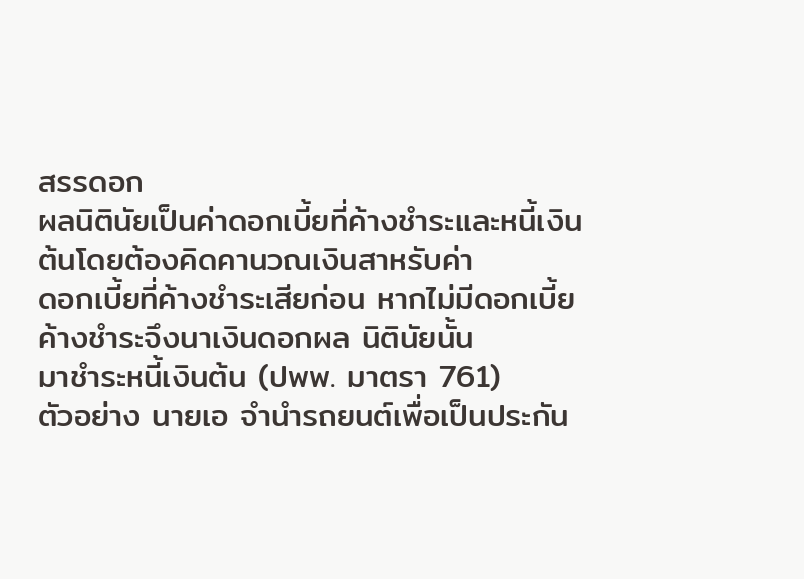สรรดอก
ผลนิตินัยเป็นค่าดอกเบี้ยที่ค้างชำระและหนี้เงิน ต้นโดยต้องคิดคานวณเงินสาหรับค่า
ดอกเบี้ยที่ค้างชำระเสียก่อน หากไม่มีดอกเบี้ยค้างชำระจึงนาเงินดอกผล นิตินัยนั้น
มาชำระหนี้เงินต้น (ปพพ. มาตรา 761)
ตัวอย่าง นายเอ จำนำรถยนต์เพื่อเป็นประกัน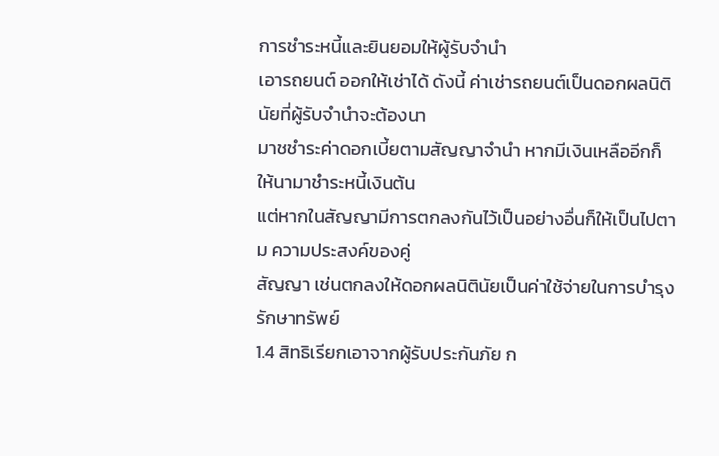การชำระหนี้และยินยอมให้ผู้รับจำนำ
เอารถยนต์ ออกให้เช่าได้ ดังนี้ ค่าเช่ารถยนต์เป็นดอกผลนิตินัยที่ผู้รับจำนำจะต้องนา
มาชชำระค่าดอกเบี้ยตามสัญญาจำนำ หากมีเงินเหลืออีกก็ให้นามาชำระหนี้เงินต้น
แต่หากในสัญญามีการตกลงกันไว้เป็นอย่างอื่นก็ให้เป็นไปตาม ความประสงค์ของคู่
สัญญา เช่นตกลงให้ดอกผลนิตินัยเป็นค่าใช้จ่ายในการบำรุงรักษาทรัพย์
1.4 สิทธิเรียกเอาจากผู้รับประกันภัย ก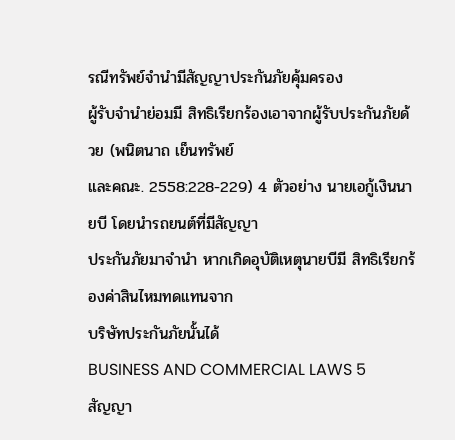รณีทรัพย์จำนำมีสัญญาประกันภัยคุ้มครอง
ผู้รับจำนำย่อมมี สิทธิเรียกร้องเอาจากผู้รับประกันภัยด้วย (พนิตนาถ เย็นทรัพย์
และคณะ. 2558:228-229) 4 ตัวอย่าง นายเอกู้เงินนายบี โดยนำรถยนต์ที่มีสัญญา
ประกันภัยมาจำนำ หากเกิดอุบัติเหตุนายบีมี สิทธิเรียกร้องค่าสินไหมทดแทนจาก
บริษัทประกันภัยนั้นได้
BUSINESS AND COMMERCIAL LAWS 5
สัญญา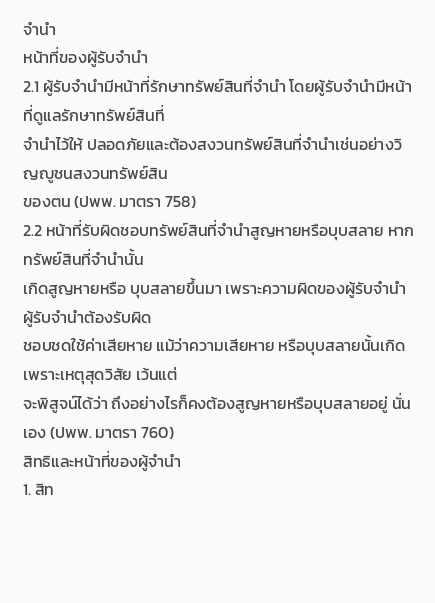จำนำ
หน้าที่ของผู้รับจำนำ
2.1 ผู้รับจำนำมีหน้าที่รักษาทรัพย์สินที่จำนำ โดยผู้รับจำนำมีหน้าที่ดูแลรักษาทรัพย์สินที่
จำนำไว้ให้ ปลอดภัยและต้องสงวนทรัพย์สินที่จำนำเช่นอย่างวิญญูชนสงวนทรัพย์สิน
ของตน (ปพพ. มาตรา 758)
2.2 หน้าที่รับผิดชอบทรัพย์สินที่จำนำสูญหายหรือบุบสลาย หากทรัพย์สินที่จำนำนั้น
เกิดสูญหายหรือ บุบสลายขึ้นมา เพราะความผิดของผู้รับจำนำ ผู้รับจำนำต้องรับผิด
ชอบชดใช้ค่าเสียหาย แม้ว่าความเสียหาย หรือบุบสลายนั้นเกิดเพราะเหตุสุดวิสัย เว้นแต่
จะพิสูจน์ได้ว่า ถึงอย่างไรก็คงต้องสูญหายหรือบุบสลายอยู่ นั่นเอง (ปพพ. มาตรา 760)
สิทธิและหน้าที่ของผู้จำนำ
1. สิท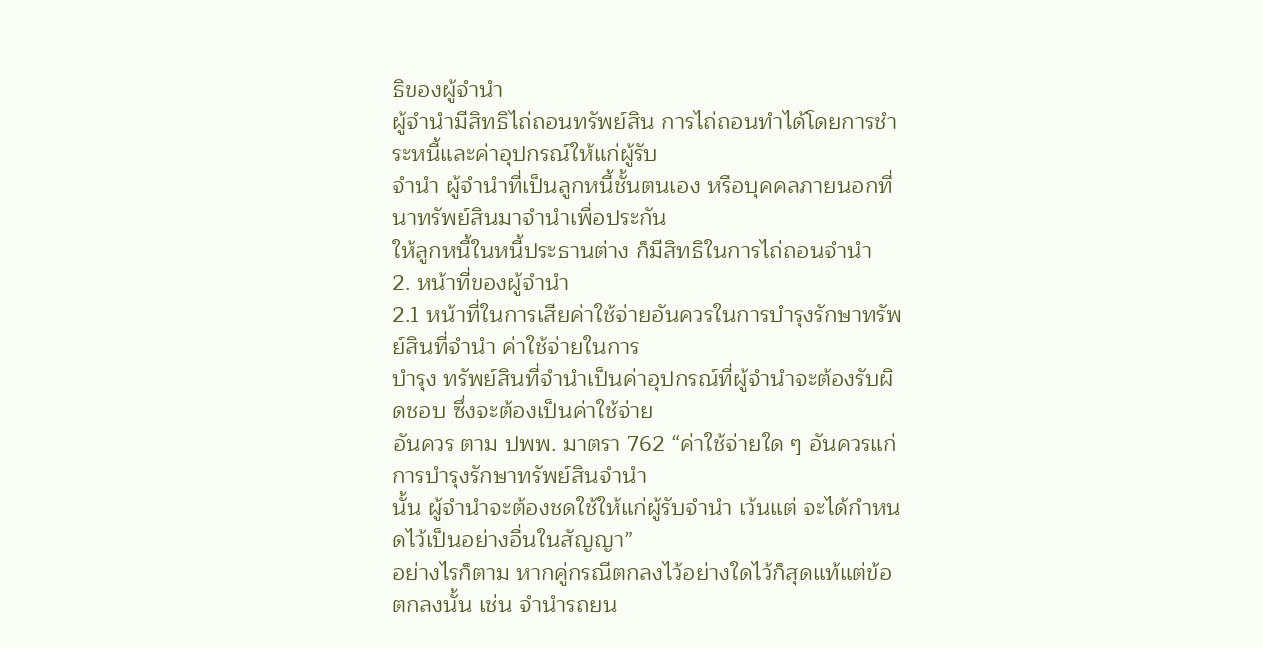ธิของผู้จำนำ
ผู้จำนำมีสิทธิไถ่ถอนทรัพย์สิน การไถ่ถอนทำได้โดยการชำระหนี้และค่าอุปกรณ์ให้แก่ผู้รับ
จำนำ ผู้จำนำที่เป็นลูกหนี้ชั้นตนเอง หรือบุคคลภายนอกที่นาทรัพย์สินมาจำนำเพื่อประกัน
ให้ลูกหนี้ในหนี้ประธานต่าง ก็มีสิทธิในการไถ่ถอนจำนำ
2. หน้าที่ของผู้จำนำ
2.1 หน้าที่ในการเสียค่าใช้จ่ายอันควรในการบำรุงรักษาทรัพย์สินที่จำนำ ค่าใช้จ่ายในการ
บำรุง ทรัพย์สินที่จำนำเป็นค่าอุปกรณ์ที่ผู้จำนำจะต้องรับผิดชอบ ซึ่งจะต้องเป็นค่าใช้จ่าย
อันควร ตาม ปพพ. มาตรา 762 “ค่าใช้จ่ายใด ๆ อันควรแก่การบำรุงรักษาทรัพย์สินจำนำ
นั้น ผู้จำนำจะต้องชดใช้ให้แก่ผู้รับจำนำ เว้นแต่ จะได้กำหนดไว้เป็นอย่างอื่นในสัญญา”
อย่างไรก็ตาม หากคู่กรณีตกลงไว้อย่างใดไว้ก็สุดแท้แต่ข้อตกลงนั้น เช่น จำนำรถยน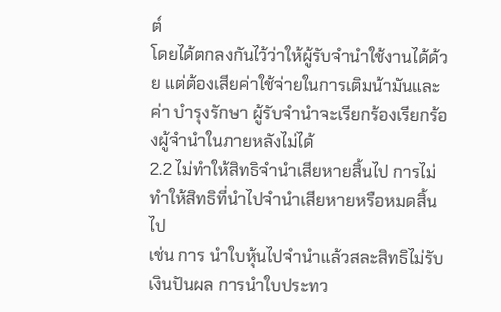ต์
โดยได้ตกลงกันไว้ว่าให้ผู้รับจำนำใช้งานได้ด้วย แต่ต้องเสียค่าใช้จ่ายในการเติมน้ามันและ
ค่า บำรุงรักษา ผู้รับจำนำจะเรียกร้องเรียกร้องผู้จำนำในภายหลังไม่ได้
2.2 ไม่ทำให้สิทธิจำนำเสียหายสิ้นไป การไม่ทำให้สิทธิที่นำไปจำนำเสียหายหรือหมดสิ้นไป
เช่น การ นำใบหุ้นไปจำนำแล้วสละสิทธิไม่รับเงินปันผล การนำใบประทว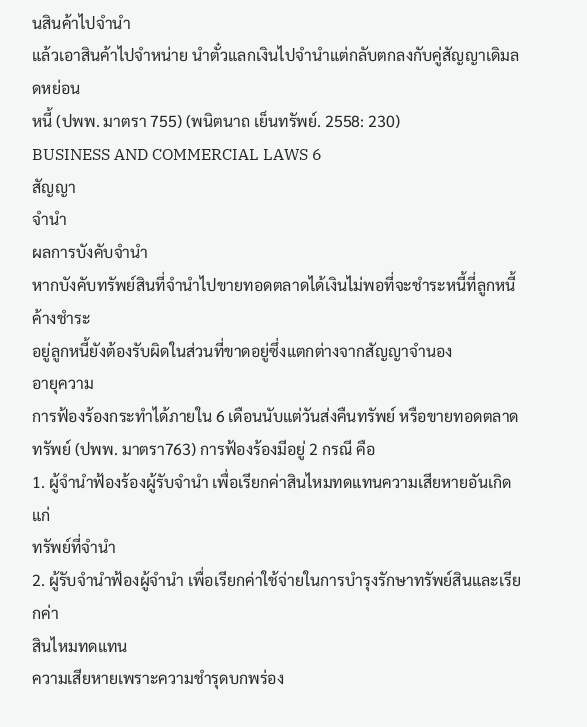นสินค้าไปจำนำ
แล้วเอาสินค้าไปจำหน่าย นำตั๋วแลกเงินไปจำนำแต่กลับตกลงกับคู่สัญญาเดิมลดหย่อน
หนี้ (ปพพ. มาตรา 755) (พนิตนาถ เย็นทรัพย์. 2558: 230)
BUSINESS AND COMMERCIAL LAWS 6
สัญญา
จำนำ
ผลการบังคับจำนำ
หากบังคับทรัพย์สินที่จํานําไปขายทอดตลาดได้เงินไม่พอที่จะชําระหนี้ที่ลูกหนี้ ค้างชําระ
อยู่ลูกหนี้ยังต้องรับผิดในส่วนที่ขาดอยู่ซึ่งแตกต่างจากสัญญาจํานอง
อายุความ
การฟ้องร้องกระทำได้ภายใน 6 เดือนนับแต่วันส่งคืนทรัพย์ หรือขายทอดตลาด
ทรัพย์ (ปพพ. มาตรา763) การฟ้องร้องมีอยู่ 2 กรณี คือ
1. ผู้จำนำฟ้องร้องผู้รับจำนำ เพื่อเรียกค่าสินไหมทดแทนความเสียหายอันเกิดแก่
ทรัพย์ที่จำนำ
2. ผู้รับจำนำฟ้องผู้จำนำ เพื่อเรียกค่าใช้จ่ายในการบำรุงรักษาทรัพย์สินและเรียกค่า
สินไหมทดแทน
ความเสียหายเพราะความชำรุดบกพร่อง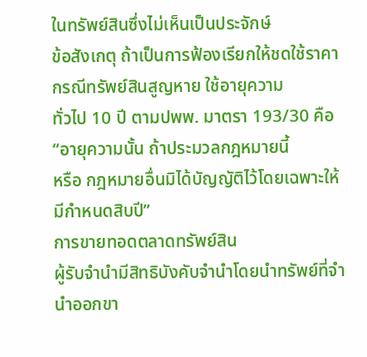ในทรัพย์สินซึ่งไม่เห็นเป็นประจักษ์
ข้อสังเกตุ ถ้าเป็นการฟ้องเรียกให้ชดใช้ราคากรณีทรัพย์สินสูญหาย ใช้อายุความ
ทั่วไป 10 ปี ตามปพพ. มาตรา 193/30 คือ “อายุความนั้น ถ้าประมวลกฎหมายนี้
หรือ กฎหมายอื่นมิได้บัญญัติไว้โดยเฉพาะให้มีกำหนดสิบปี”
การขายทอดตลาดทรัพย์สิน
ผู้รับจำนำมีสิทธิบังคับจำนำโดยนำทรัพย์ที่จำนำออกขา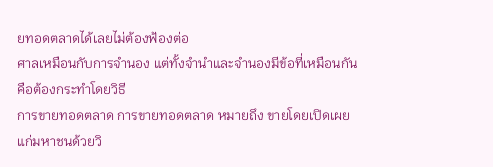ยทอดตลาดได้เลยไม่ต้องฟ้องต่อ
ศาลเหมือนกับการจำนอง แต่ทั้งจำนำและจำนองมีข้อที่เหมือนกันคือต้องกระทำโดยวิธี
การขายทอดตลาด การขายทอดตลาด หมายถึง ขายโดยเปิดเผยแก่มหาชนด้วยวิ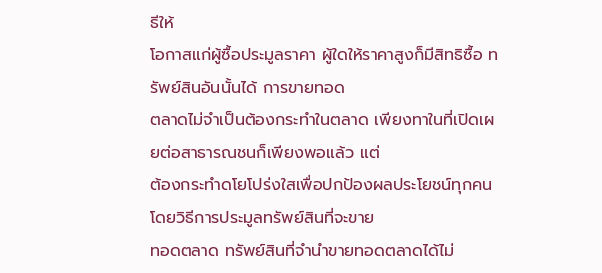ธีให้
โอกาสแก่ผู้ซื้อประมูลราคา ผู้ใดให้ราคาสูงก็มีสิทธิซื้อ ทรัพย์สินอันนั้นได้ การขายทอด
ตลาดไม่จำเป็นต้องกระทำในตลาด เพียงทาในที่เปิดเผยต่อสาธารณชนก็เพียงพอแล้ว แต่
ต้องกระทำดโยโปร่งใสเพื่อปกป้องผลประโยชน์ทุกคนโดยวิธีการประมูลทรัพย์สินที่จะขาย
ทอดตลาด ทรัพย์สินที่จำนำขายทอดตลาดได้ไม่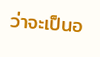ว่าจะเป็นอ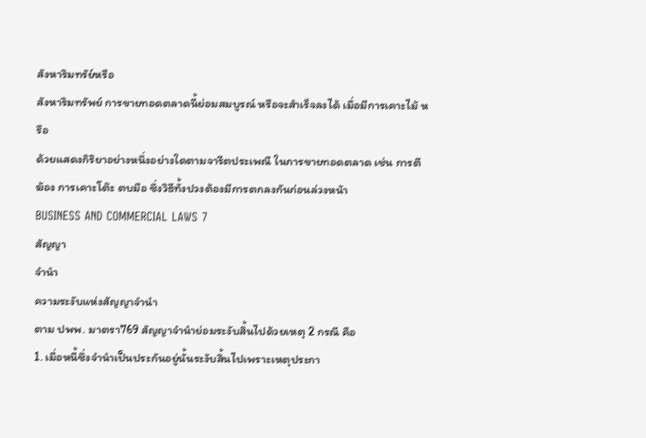สังหาริมทรัย์หรือ
สังหาริมทรัพย์ การขายทอดตลาดนี้ย่อมสมบูรณ์ หรือจะสำเร็จลงได้ เมื่อมีการเคาะไม้ หรือ
ด้วยแสดงกิริยาอย่างหนึ่งอย่างใดตามจารีตประเพณี ในการขายทอดตลาด เช่น การตี
ฆ้อง การเคาะโต๊ะ ตบมือ ซึ่งวิธีทั้งปวงต้องมีการตกลงกันก่อนล่วงหน้า
BUSINESS AND COMMERCIAL LAWS 7
สัญญา
จำนำ
ความระงับแห่งสัญญาจำนำ
ตาม ปพพ. มาตรา769 สัญญาจำนำย่อมระงับสิ้นไปด้วยเหตุ 2 กรณี คือ
1. เมื่อหนี้ซึ่งจำนำเป็นประกันอยู่นั้นระงับสิ้นไปเพราะเหตุประกา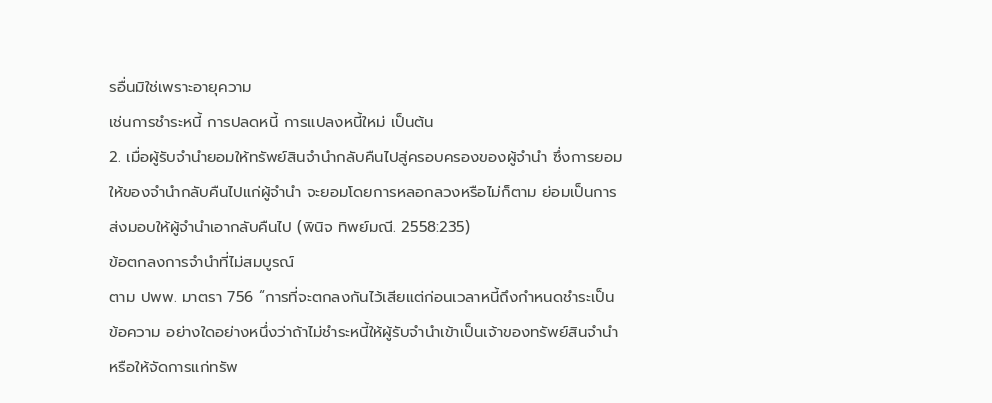รอื่นมิใช่เพราะอายุความ
เช่นการชำระหนี้ การปลดหนี้ การแปลงหนี้ใหม่ เป็นต้น
2. เมื่อผู้รับจำนำยอมให้ทรัพย์สินจำนำกลับคืนไปสู่ครอบครองของผู้จำนำ ซึ่งการยอม
ให้ของจำนำกลับคืนไปแก่ผู้จำนำ จะยอมโดยการหลอกลวงหรือไม่ก็ตาม ย่อมเป็นการ
ส่งมอบให้ผู้จำนำเอากลับคืนไป (พินิจ ทิพย์มณี. 2558:235)
ข้อตกลงการจำนำที่ไม่สมบูรณ์
ตาม ปพพ. มาตรา 756 “การที่จะตกลงกันไว้เสียแต่ก่อนเวลาหนี้ถึงกำหนดชำระเป็น
ข้อความ อย่างใดอย่างหนึ่งว่าถ้าไม่ชำระหนี้ให้ผู้รับจำนำเข้าเป็นเจ้าของทรัพย์สินจำนำ
หรือให้จัดการแก่ทรัพ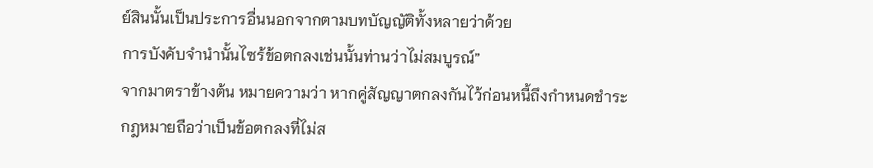ย์สินนั้นเป็นประการอื่นนอกจากตามบทบัญญัติทั้งหลายว่าด้วย
การบังคับจำนำนั้นไซร้ข้อตกลงเช่นนั้นท่านว่าไม่สมบูรณ์”
จากมาตราข้างต้น หมายความว่า หากคู่สัญญาตกลงกันไว้ก่อนหนี้ถึงกำหนดชำระ
กฎหมายถือว่าเป็นข้อตกลงที่ไม่ส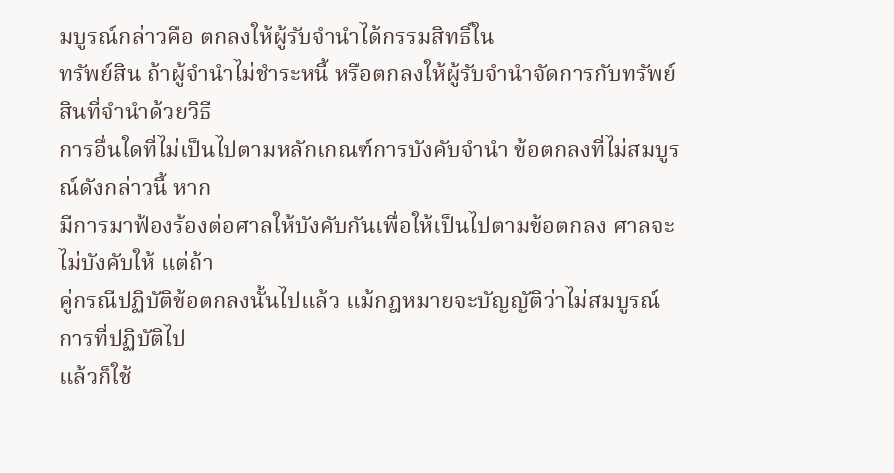มบูรณ์กล่าวคือ ตกลงให้ผู้รับจำนำได้กรรมสิทธิ์ใน
ทรัพย์สิน ถ้าผู้จำนำไม่ชำระหนี้ หรือตกลงให้ผู้รับจำนำจัดการกับทรัพย์สินที่จำนำด้วยวิธี
การอื่นใดที่ไม่เป็นไปตามหลักเกณฑ์การบังคับจำนำ ข้อตกลงที่ไม่สมบูรณ์ดังกล่าวนี้ หาก
มีการมาฟ้องร้องต่อศาลให้บังคับกันเพื่อให้เป็นไปตามข้อตกลง ศาลจะไม่บังคับให้ แต่ถ้า
คู่กรณีปฏิบัติข้อตกลงนั้นไปแล้ว แม้กฎหมายจะบัญญัติว่าไม่สมบูรณ์ การที่ปฏิบัติไป
แล้วก็ใช้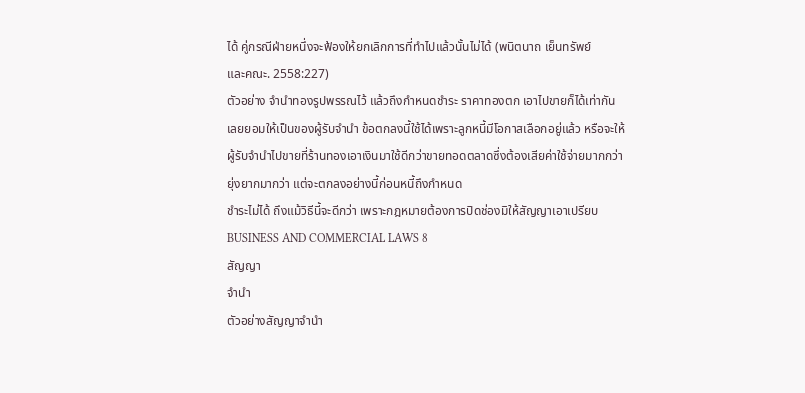ได้ คู่กรณีฝ่ายหนึ่งจะฟ้องให้ยกเลิกการที่ทำไปแล้วนั้นไม่ได้ (พนิตนาถ เย็นทรัพย์
และคณะ. 2558:227)
ตัวอย่าง จำนำทองรูปพรรณไว้ แล้วถึงกำหนดชำระ ราคาทองตก เอาไปขายก็ได้เท่ากัน
เลยยอมให้เป็นของผู้รับจำนำ ข้อตกลงนี้ใช้ได้เพราะลูกหนี้มีโอกาสเลือกอยู่แล้ว หรือจะให้
ผู้รับจำนำไปขายที่ร้านทองเอาเงินมาใช้ดีกว่าขายทอดตลาดซึ่งต้องเสียค่าใช้จ่ายมากกว่า
ยุ่งยากมากว่า แต่จะตกลงอย่างนี้ก่อนหนี้ถึงกำหนด
ชำระไม่ได้ ถึงแม้วิธีนี้จะดีกว่า เพราะกฎหมายต้องการปิดช่องมิให้สัญญาเอาเปรียบ
BUSINESS AND COMMERCIAL LAWS 8
สัญญา
จำนำ
ตัวอย่างสัญญาจำนำ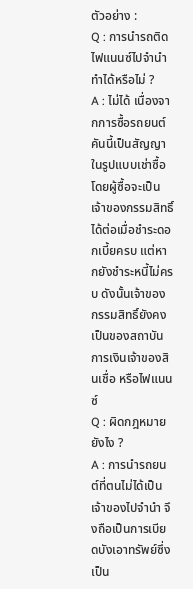ตัวอย่าง :
Q : การนำรถติดไฟแนนซ์ไปจำนำทำได้หรือไม่ ?
A : ไม่ได้ เนื่องจากการซื้อรถยนต์คันนี้เป็นสัญญาในรูปแบบเช่าซื้อ โดยผู้ซื้อจะเป็น
เจ้าของกรรมสิทธิ์ได้ต่อเมื่อชำระดอกเบี้ยครบ แต่หากยังชำระหนี้ไม่ครบ ดังนั้นเจ้าของ
กรรมสิทธิ์ยังคงเป็นของสถาบันการเงินเจ้าของสินเชื่อ หรือไฟแนนซ์
Q : ผิดกฎหมายยังไง ?
A : การนำรถยนต์ที่ตนไม่ได้เป็นเจ้าของไปจำนำ จึงถือเป็นการเบียดบังเอาทรัพย์ซึ่งเป็น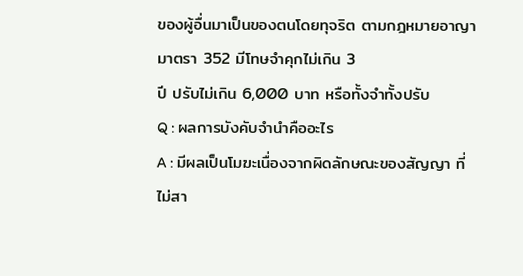ของผู้อื่นมาเป็นของตนโดยทุจริต ตามกฎหมายอาญา มาตรา 352 มีโทษจำคุกไม่เกิน 3
ปี ปรับไม่เกิน 6,000 บาท หรือทั้งจำทั้งปรับ
Q : ผลการบังคับจำนำคืออะไร
A : มีผลเป็นโมฆะเนื่องจากผิดลักษณะของสัญญา ที่ไม่สา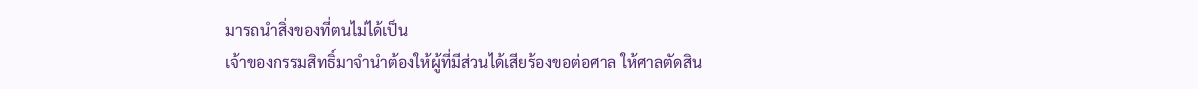มารถนำสิ่งของที่ตนไม่ได้เป็น
เจ้าของกรรมสิทธิ์มาจำนำต้องให้ผู้ที่มีส่วนได้เสียร้องขอต่อศาล ให้ศาลตัดสิน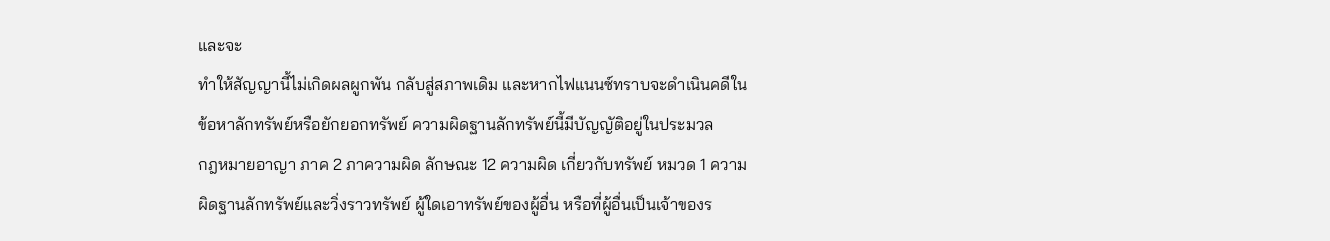และจะ
ทำให้สัญญานี้ไม่เกิดผลผูกพัน กลับสู่สภาพเดิม และหากไฟแนนซ์ทราบจะดำเนินคดีใน
ข้อหาลักทรัพย์หรือยักยอกทรัพย์ ความผิดฐานลักทรัพย์นี้มีบัญญัติอยู่ในประมวล
กฎหมายอาญา ภาค 2 ภาความผิด ลักษณะ 12 ความผิด เกี่ยวกับทรัพย์ หมวด 1 ความ
ผิดฐานลักทรัพย์และวิ่งราวทรัพย์ ผู้ใดเอาทรัพย์ของผู้อื่น หรือที่ผู้อื่นเป็นเจ้าของร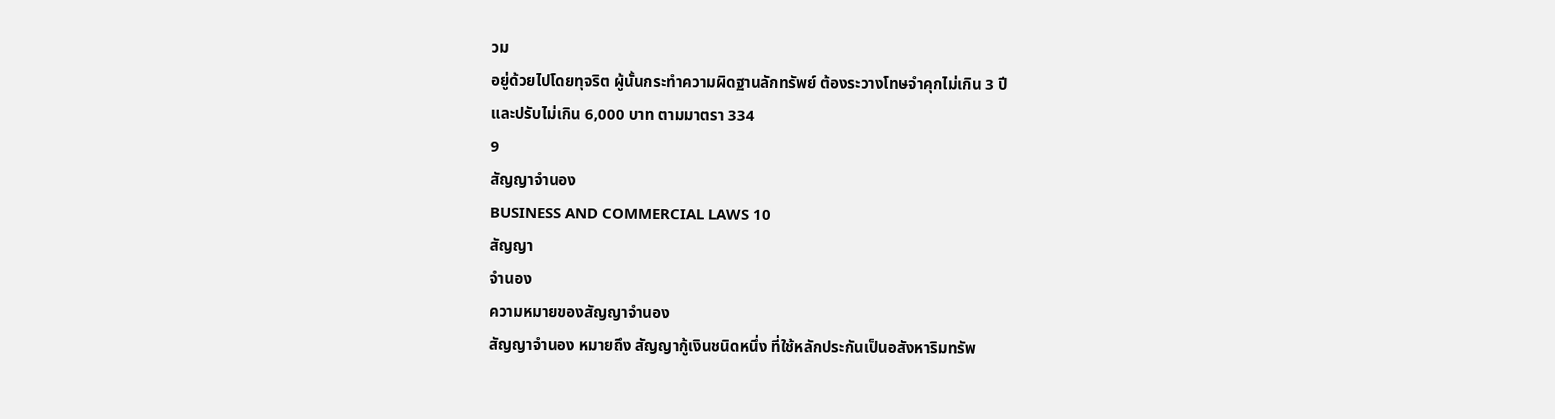วม
อยู่ด้วยไปโดยทุจริต ผู้นั้นกระทำความผิดฐานลักทรัพย์ ต้องระวางโทษจำคุกไม่เกิน 3 ปี
และปรับไม่เกิน 6,000 บาท ตามมาตรา 334
9
สัญญาจำนอง
BUSINESS AND COMMERCIAL LAWS 10
สัญญา
จำนอง
ความหมายของสัญญาจำนอง
สัญญาจำนอง หมายถึง สัญญากู้เงินชนิดหนึ่ง ที่ใช้หลักประกันเป็นอสังหาริมทรัพ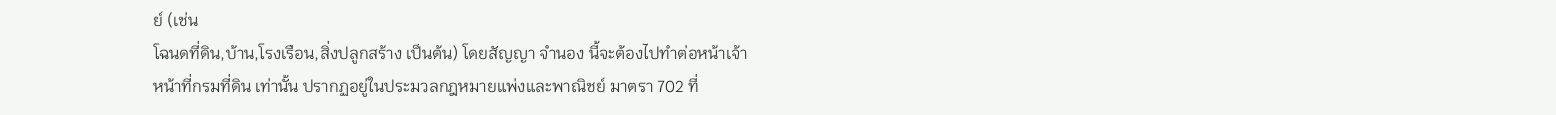ย์ (เช่น
โฉนดที่ดิน,บ้าน,โรงเรือน,สิ่งปลูกสร้าง เป็นต้น) โดยสัญญา จำนอง นี้จะต้องไปทำต่อหน้าเจ้า
หน้าที่กรมที่ดิน เท่านั้น ปรากฏอยู่ในประมวลกฎหมายแพ่งและพาณิชย์ มาตรา 702 ที่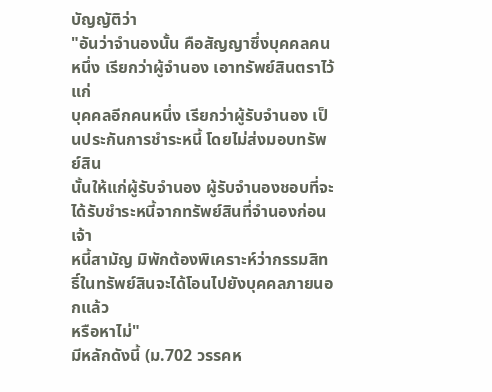บัญญัติว่า
"อันว่าจำนองนั้น คือสัญญาซึ่งบุคคลคนหนึ่ง เรียกว่าผู้จำนอง เอาทรัพย์สินตราไว้แก่
บุคคลอีกคนหนึ่ง เรียกว่าผู้รับจำนอง เป็นประกันการชำระหนี้ โดยไม่ส่งมอบทรัพย์สิน
นั้นให้แก่ผู้รับจำนอง ผู้รับจำนองชอบที่จะได้รับชำระหนี้จากทรัพย์สินที่จำนองก่อนเจ้า
หนี้สามัญ มิพักต้องพิเคราะห์ว่ากรรมสิทธิ์ในทรัพย์สินจะได้โอนไปยังบุคคลภายนอกแล้ว
หรือหาไม่"
มีหลักดังนี้ (ม.702 วรรคห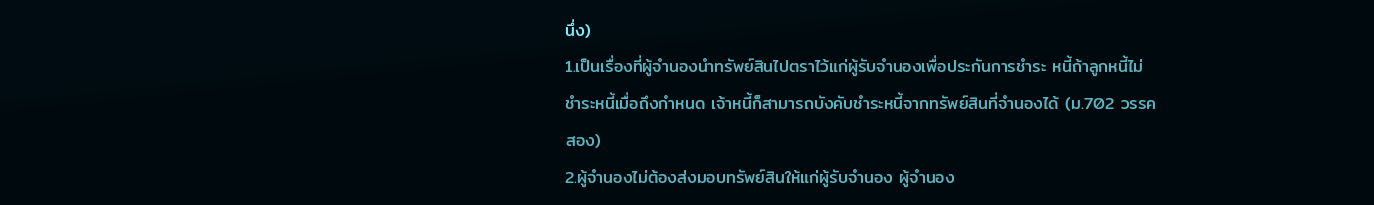นึ่ง)
1.เป็นเรื่องที่ผู้จํานองนําทรัพย์สินไปตราไว้แก่ผู้รับจํานองเพื่อประกันการชําระ หนี้ถ้าลูกหนี้ไม่
ชําระหนี้เมื่อถึงกําหนด เจ้าหนี้ก็สามารถบังคับชําระหนี้จากทรัพย์สินที่จำนองได้ (ม.702 วรรค
สอง)
2.ผู้จํานองไม่ต้องส่งมอบทรัพย์สินให้แก่ผู้รับจำนอง ผู้จํานอง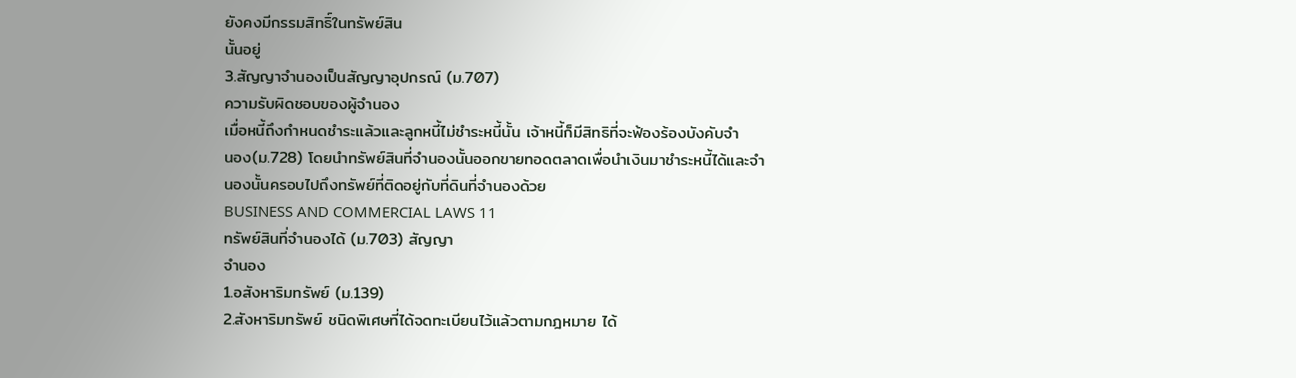ยังคงมีกรรมสิทธิ์ในทรัพย์สิน
นั้นอยู่
3.สัญญาจํานองเป็นสัญญาอุปกรณ์ (ม.707)
ความรับผิดชอบของผู้จำนอง
เมื่อหนี้ถึงกําหนดชําระแล้วและลูกหนี้ไม่ชําระหนี้นั้น เจ้าหนี้ก็มีสิทธิที่จะฟ้องร้องบังคับจํา
นอง(ม.728) โดยนําทรัพย์สินที่จำนองนั้นออกขายทอดตลาดเพื่อนําเงินมาชําระหนี้ได้และจํา
นองนั้นครอบไปถึงทรัพย์ที่ติดอยู่กับที่ดินที่จํานองด้วย
BUSINESS AND COMMERCIAL LAWS 11
ทรัพย์สินที่จำนองได้ (ม.703) สัญญา
จำนอง
1.อสังหาริมทรัพย์ (ม.139)
2.สังหาริมทรัพย์ ชนิดพิเศษที่ได้จดทะเบียนไว้แล้วตามกฎหมาย ได้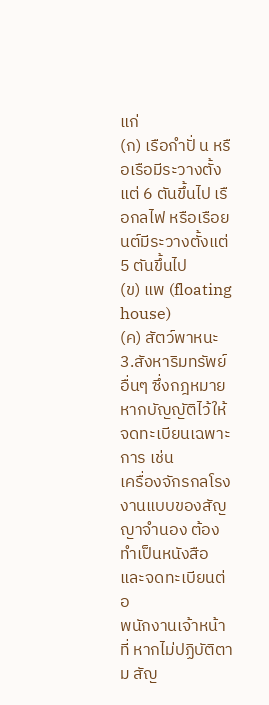แก่
(ก) เรือกําปั่ น หรือเรือมีระวางตั้งแต่ 6 ตันขึ้นไป เรือกลไฟ หรือเรือยนต์มีระวางตั้งแต่
5 ตันขึ้นไป
(ข) แพ (floating house)
(ค) สัตว์พาหนะ
3.สังหาริมทรัพย์อื่นๆ ซึ่งกฎหมายหากบัญญัติไว้ให้จดทะเบียนเฉพาะการ เช่น
เครื่องจักรกลโรงงานแบบของสัญญาจํานอง ต้องทําเป็นหนังสือ และจดทะเบียนต่อ
พนักงานเจ้าหน้าที่ หากไม่ปฏิบัติตาม สัญ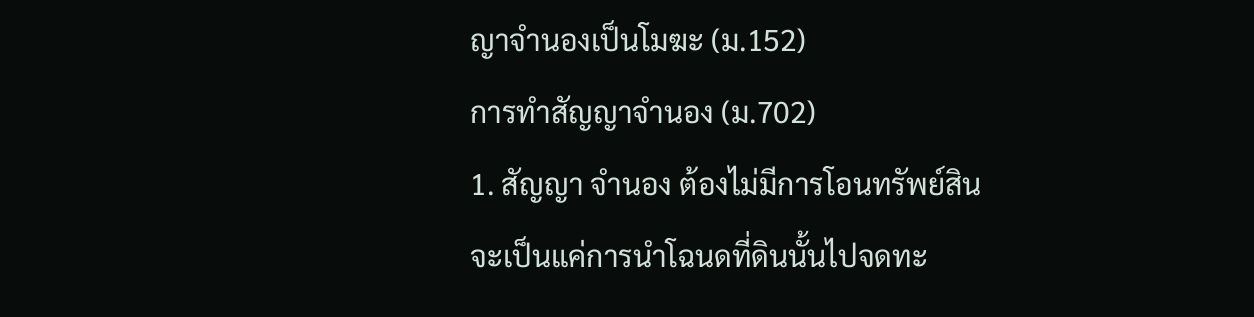ญาจํานองเป็นโมฆะ (ม.152)
การทำสัญญาจำนอง (ม.702)
1. สัญญา จำนอง ต้องไม่มีการโอนทรัพย์สิน จะเป็นแค่การนำโฉนดที่ดินนั้นไปจดทะ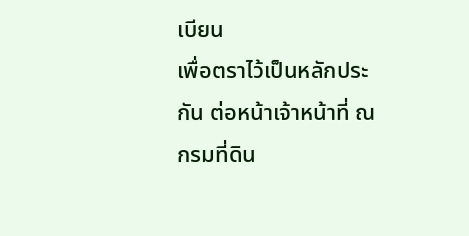เบียน
เพื่อตราไว้เป็นหลักประกัน ต่อหน้าเจ้าหน้าที่ ณ กรมที่ดิน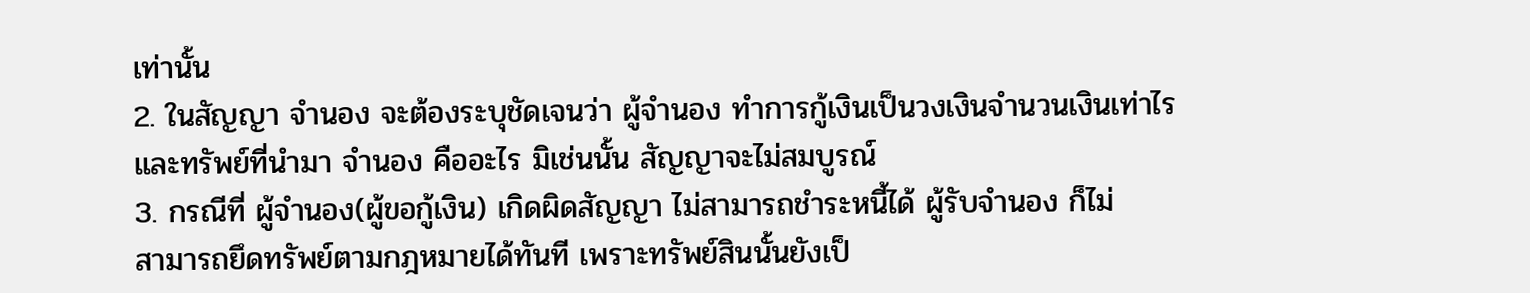เท่านั้น
2. ในสัญญา จำนอง จะต้องระบุชัดเจนว่า ผู้จำนอง ทำการกู้เงินเป็นวงเงินจำนวนเงินเท่าไร
และทรัพย์ที่นำมา จำนอง คืออะไร มิเช่นนั้น สัญญาจะไม่สมบูรณ์
3. กรณีที่ ผู้จำนอง(ผู้ขอกู้เงิน) เกิดผิดสัญญา ไม่สามารถชำระหนี้ได้ ผู้รับจำนอง ก็ไม่
สามารถยึดทรัพย์ตามกฎหมายได้ทันที เพราะทรัพย์สินนั้นยังเป็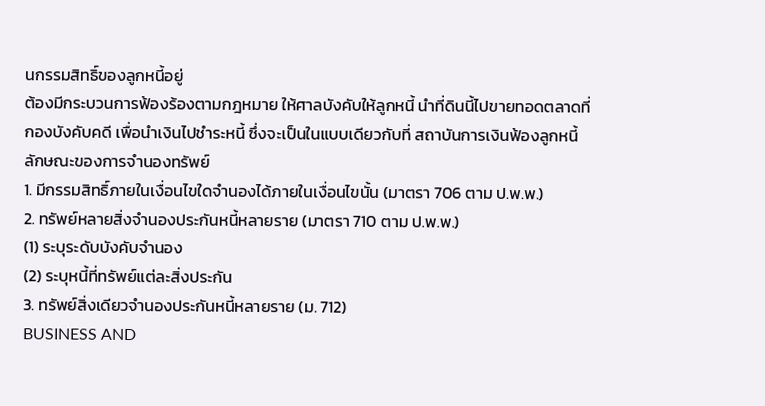นกรรมสิทธิ์ของลูกหนี้อยู่
ต้องมีกระบวนการฟ้องร้องตามกฎหมาย ให้ศาลบังคับให้ลูกหนี้ นำที่ดินนี้ไปขายทอดตลาดที่
กองบังคับคดี เพื่อนำเงินไปชำระหนี้ ซึ่งจะเป็นในแบบเดียวกับที่ สถาบันการเงินฟ้องลูกหนี้
ลักษณะของการจำนองทรัพย์
1. มีกรรมสิทธิ์ภายในเงื่อนไขใดจำนองได้ภายในเงื่อนไขนั้น (มาตรา 706 ตาม ป.พ.พ.)
2. ทรัพย์หลายสิ่งจำนองประกันหนี้หลายราย (มาตรา 710 ตาม ป.พ.พ.)
(1) ระบุระดับบังคับจำนอง
(2) ระบุหนี้ที่ทรัพย์แต่ละสิ่งประกัน
3. ทรัพย์สิ่งเดียวจำนองประกันหนี้หลายราย (ม. 712)
BUSINESS AND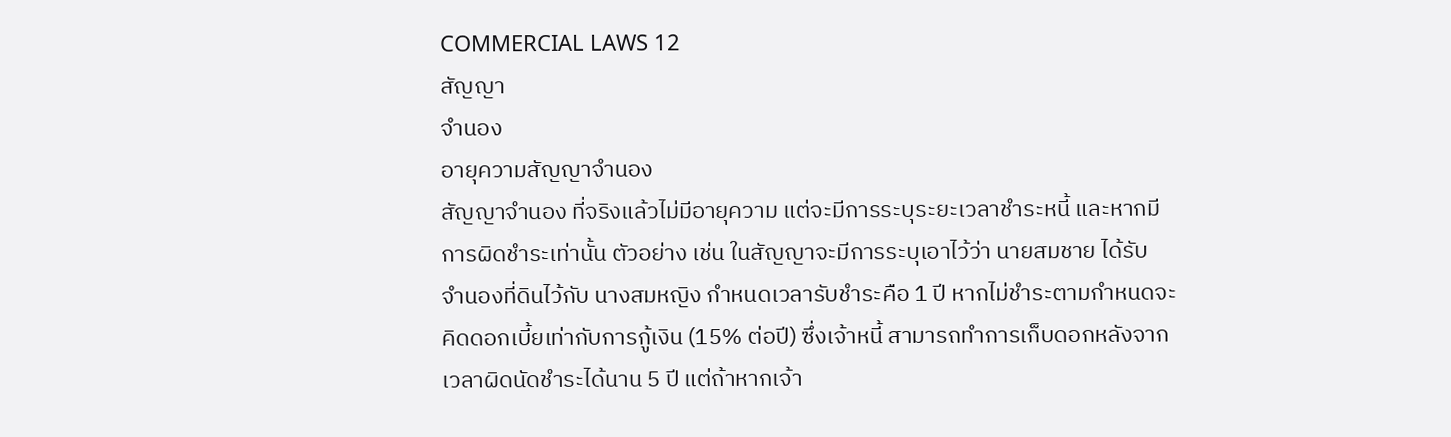COMMERCIAL LAWS 12
สัญญา
จำนอง
อายุความสัญญาจำนอง
สัญญาจำนอง ที่จริงแล้วไม่มีอายุความ แต่จะมีการระบุระยะเวลาชำระหนี้ และหากมี
การผิดชำระเท่านั้น ตัวอย่าง เช่น ในสัญญาจะมีการระบุเอาไว้ว่า นายสมชาย ได้รับ
จำนองที่ดินไว้กับ นางสมหญิง กำหนดเวลารับชำระคือ 1 ปี หากไม่ชำระตามกำหนดจะ
คิดดอกเบี้ยเท่ากับการกู้เงิน (15% ต่อปี) ซึ่งเจ้าหนี้ สามารถทำการเก็บดอกหลังจาก
เวลาผิดนัดชำระได้นาน 5 ปี แต่ถ้าหากเจ้า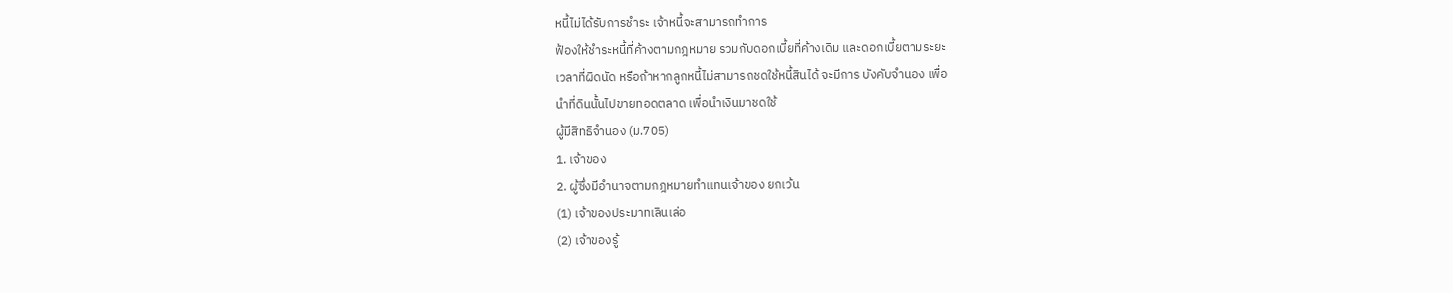หนี้ไม่ได้รับการชำระ เจ้าหนี้จะสามารถทำการ
ฟ้องให้ชำระหนี้ที่ค้างตามกฎหมาย รวมกับดอกเบี้ยที่ค้างเดิม และดอกเบี้ยตามระยะ
เวลาที่ผิดนัด หรือถ้าหากลูกหนี้ไม่สามารถชดใช้หนี้สินได้ จะมีการ บังคับจำนอง เพื่อ
นำที่ดินนั้นไปขายทอดตลาด เพื่อนำเงินมาชดใช้
ผู้มีสิทธิจำนอง (ม.705)
1. เจ้าของ
2. ผู้ซึ่งมีอำนาจตามกฎหมายทำแทนเจ้าของ ยกเว้น
(1) เจ้าของประมาทเลินเล่อ
(2) เจ้าของรู้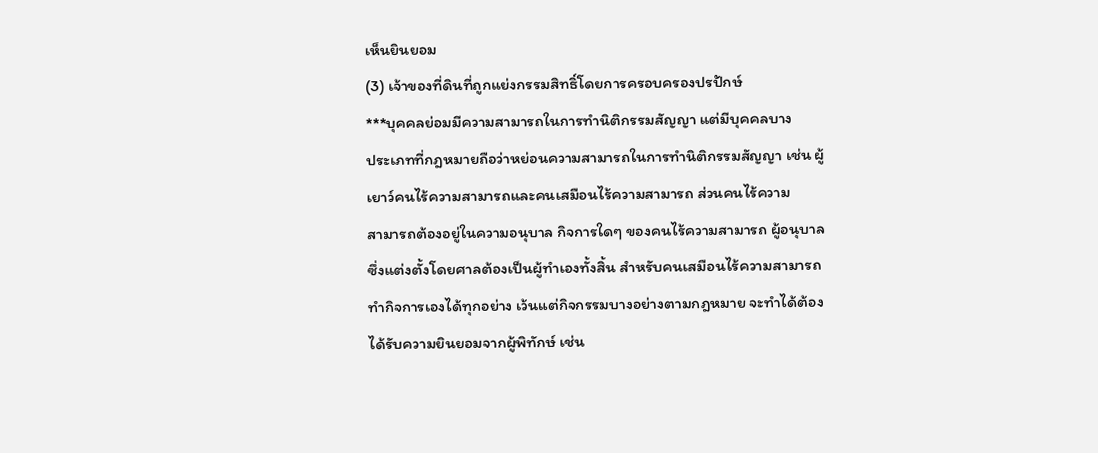เห็นยินยอม
(3) เจ้าของที่ดินที่ถูกแย่งกรรมสิทธิ์โดยการครอบครองปรปักษ์
***บุคคลย่อมมีความสามารถในการทำนิติกรรมสัญญา แต่มีบุคคลบาง
ประเภทที่กฎหมายถือว่าหย่อนความสามารถในการทำนิติกรรมสัญญา เช่น ผู้
เยาว์คนไร้ความสามารถและคนเสมือนไร้ความสามารถ ส่วนคนไร้ความ
สามารถต้องอยู่ในความอนุบาล กิจการใดๆ ของคนไร้ความสามารถ ผู้อนุบาล
ซึ่งแต่งตั้งโดยศาลต้องเป็นผู้ทำเองทั้งสิ้น สำหรับคนเสมือนไร้ความสามารถ
ทำกิจการเองได้ทุกอย่าง เว้นแต่กิจกรรมบางอย่างตามกฎหมาย จะทำได้ต้อง
ได้รับความยินยอมจากผู้พิทักษ์ เช่น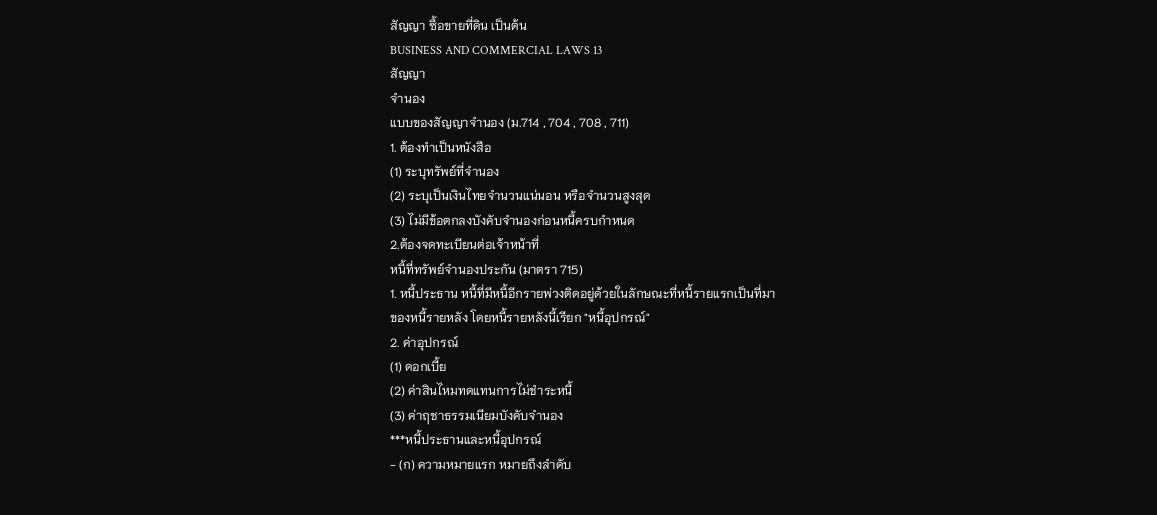สัญญา ซื้อขายที่ดิน เป็นต้น
BUSINESS AND COMMERCIAL LAWS 13
สัญญา
จำนอง
แบบของสัญญาจำนอง (ม.714 , 704 , 708 , 711)
1. ต้องทำเป็นหนังสือ
(1) ระบุทรัพย์ที่จำนอง
(2) ระบุเป็นเงินไทยจำนวนแน่นอน หรือจำนวนสูงสุด
(3) ไม่มีข้อตกลงบังคับจำนองก่อนหนี้ครบกำหนด
2.ต้องจดทะเบียนต่อเจ้าหน้าที่
หนี้ที่ทรัพย์จำนองประกัน (มาตรา 715)
1. หนี้ประธาน หนี้ที่มีหนี้อีกรายพ่วงติดอยู่ด้วยในลักษณะที่หนี้รายแรกเป็นที่มา
ของหนี้รายหลัง โดยหนี้รายหลังนี้เรียก "หนี้อุปกรณ์"
2. ค่าอุปกรณ์
(1) ดอกเบี้ย
(2) ค่าสินไหมทดแทนการไม่ชำระหนี้
(3) ค่าฤชาธรรมเนียมบังคับจำนอง
***หนี้ประธานและหนี้อุปกรณ์
- (ก) ความหมายแรก หมายถึงลำดับ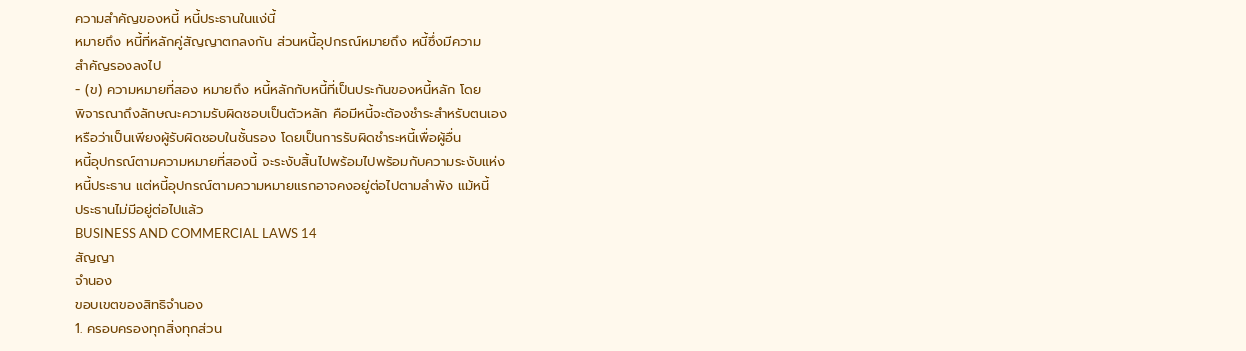ความสำคัญของหนี้ หนี้ประธานในแง่นี้
หมายถึง หนี้ที่หลักคู่สัญญาตกลงกัน ส่วนหนี้อุปกรณ์หมายถึง หนี้ซึ่งมีความ
สำคัญรองลงไป
- (ข) ความหมายที่สอง หมายถึง หนี้หลักกับหนี้ที่เป็นประกันของหนี้หลัก โดย
พิจารณาถึงลักษณะความรับผิดชอบเป็นตัวหลัก คือมีหนี้จะต้องชำระสำหรับตนเอง
หรือว่าเป็นเพียงผู้รับผิดชอบในชั้นรอง โดยเป็นการรับผิดชำระหนี้เพื่อผู้อื่น
หนี้อุปกรณ์ตามความหมายที่สองนี้ จะระงับสิ้นไปพร้อมไปพร้อมกับความระงับแห่ง
หนี้ประธาน แต่หนี้อุปกรณ์ตามความหมายแรกอาจคงอยู่ต่อไปตามลำพัง แม้หนี้
ประธานไม่มีอยู่ต่อไปแล้ว
BUSINESS AND COMMERCIAL LAWS 14
สัญญา
จำนอง
ขอบเขตของสิทธิจำนอง
1. ครอบครองทุกสิ่งทุกส่วน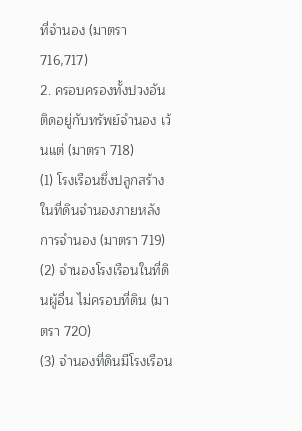ที่จำนอง (มาตรา 716,717)
2. ครอบครองทั้งปวงอันติดอยู่กับทรัพย์จำนอง เว้นแต่ (มาตรา 718)
(1) โรงเรือนซึ่งปลูกสร้างในที่ดินจำนองภายหลังการจำนอง (มาตรา 719)
(2) จำนองโรงเรือนในที่ดินผู้อื่น ไม่ครอบที่ดิน (มาตรา 720)
(3) จำนองที่ดินมีโรงเรือน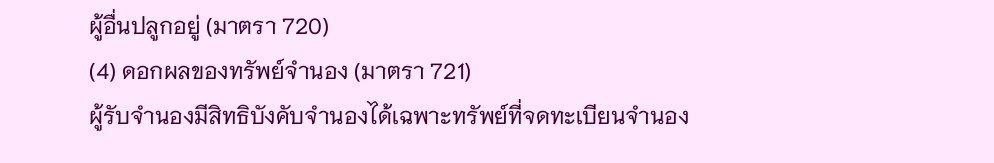ผู้อื่นปลูกอยู่ (มาตรา 720)
(4) ดอกผลของทรัพย์จำนอง (มาตรา 721)
ผู้รับจำนองมีสิทธิบังคับจำนองได้เฉพาะทรัพย์ที่จดทะเบียนจำนอง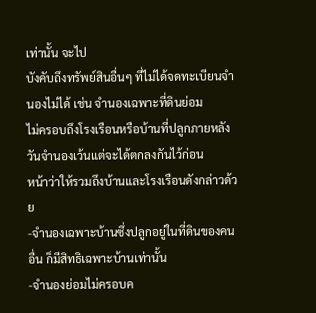เท่านั้น จะไป
บังคับถึงทรัพย์สินอื่นๆ ที่ไม่ได้จดทะเบียนจำนองไม่ได้ เช่น จำนองเฉพาะที่ดินย่อม
ไม่ครอบถึงโรงเรือนหรือบ้านที่ปลูกภายหลังวันจำนองเว้นแต่จะได้ตกลงกันไว้ก่อน
หน้าว่าให้รวมถึงบ้านและโรงเรือนดังกล่าวด้วย
-จำนองเฉพาะบ้านซึ่งปลูกอยู่ในที่ดินของคนอื่น ก็มีสิทธิเฉพาะบ้านเท่านั้น
-จำนองย่อมไม่ครอบค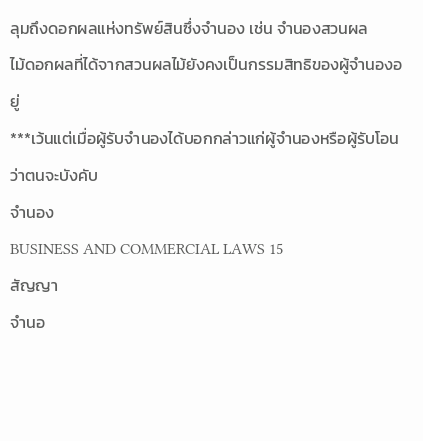ลุมถึงดอกผลแห่งทรัพย์สินซึ่งจำนอง เช่น จำนองสวนผล
ไม้ดอกผลที่ได้จากสวนผลไม้ยังคงเป็นกรรมสิทธิของผู้จำนองอยู่
***เว้นแต่เมื่อผู้รับจำนองได้บอกกล่าวแก่ผู้จำนองหรือผู้รับโอนว่าตนจะบังคับ
จำนอง
BUSINESS AND COMMERCIAL LAWS 15
สัญญา
จำนอ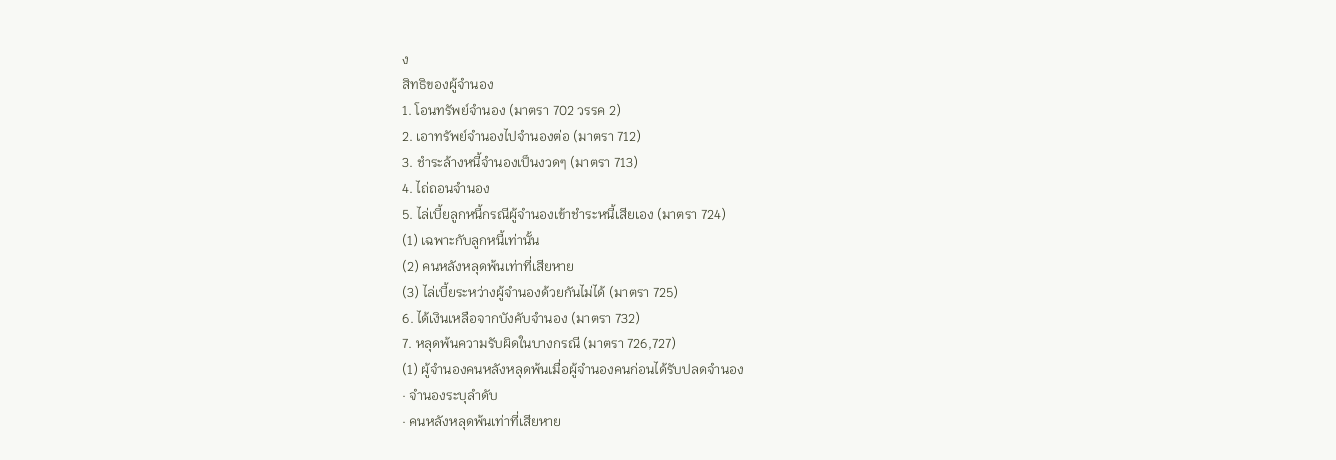ง
สิทธิของผู้จำนอง
1. โอนทรัพย์จำนอง (มาตรา 702 วรรค 2)
2. เอาทรัพย์จำนองไปจำนองต่อ (มาตรา 712)
3. ชำระล้างหนี้จำนองเป็นงวดๆ (มาตรา 713)
4. ไถ่ถอนจำนอง
5. ไล่เบี้ยลูกหนี้กรณีผู้จำนองเข้าชำระหนี้เสียเอง (มาตรา 724)
(1) เฉพาะกับลูกหนี้เท่านั้น
(2) คนหลังหลุดพ้นเท่าที่เสียหาย
(3) ไล่เบี้ยระหว่างผู้จำนองด้วยกันไม่ได้ (มาตรา 725)
6. ได้เงินเหลือจากบังคับจำนอง (มาตรา 732)
7. หลุดพ้นความรับผิดในบางกรณี (มาตรา 726,727)
(1) ผู้จำนองคนหลังหลุดพ้นเมื่อผู้จำนองคนก่อนได้รับปลดจำนอง
· จำนองระบุลำดับ
· คนหลังหลุดพ้นเท่าที่เสียหาย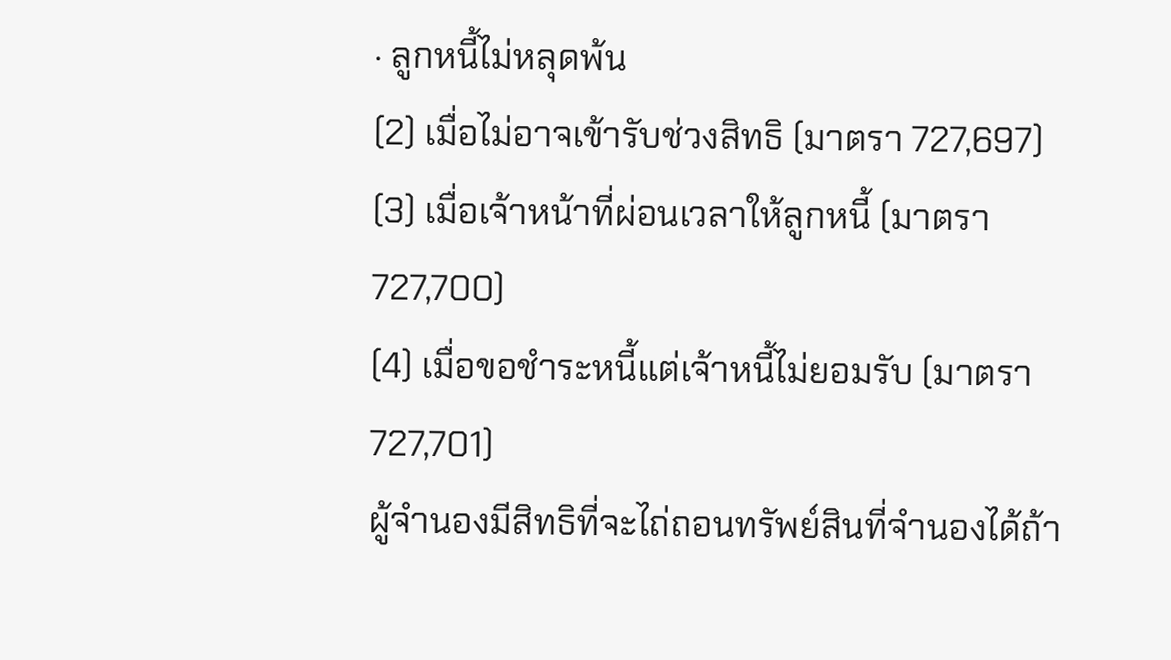· ลูกหนี้ไม่หลุดพ้น
(2) เมื่อไม่อาจเข้ารับช่วงสิทธิ (มาตรา 727,697)
(3) เมื่อเจ้าหน้าที่ผ่อนเวลาให้ลูกหนี้ (มาตรา 727,700)
(4) เมื่อขอชำระหนี้แต่เจ้าหนี้ไม่ยอมรับ (มาตรา 727,701)
ผู้จํานองมีสิทธิที่จะไถ่ถอนทรัพย์สินที่จํานองได้ถ้า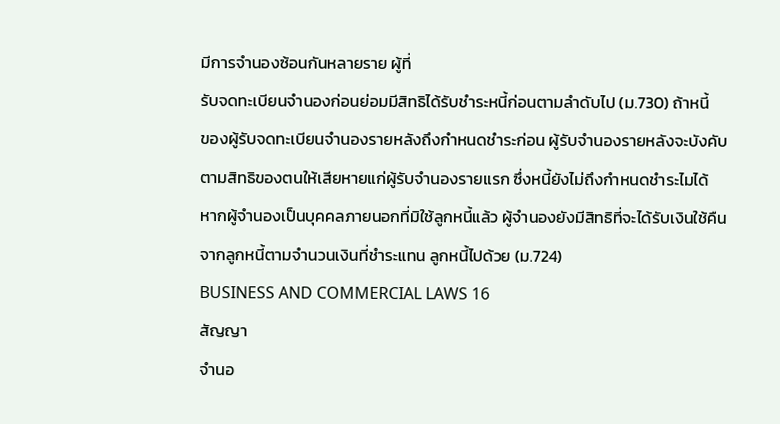มีการจํานองซ้อนกันหลายราย ผู้ที่
รับจดทะเบียนจํานองก่อนย่อมมีสิทธิได้รับชําระหนี้ก่อนตามลําดับไป (ม.730) ถ้าหนี้
ของผู้รับจดทะเบียนจํานองรายหลังถึงกําหนดชําระก่อน ผู้รับจํานองรายหลังจะบังคับ
ตามสิทธิของตนให้เสียหายแก่ผู้รับจํานองรายแรก ซึ่งหนี้ยังไม่ถึงกําหนดชําระไมได้
หากผู้จํานองเป็นบุคคลภายนอกที่มิใช้ลูกหนี้แล้ว ผู้จํานองยังมีสิทธิที่จะได้รับเงินใช้คืน
จากลูกหนี้ตามจํานวนเงินที่ชําระแทน ลูกหนี้ไปด้วย (ม.724)
BUSINESS AND COMMERCIAL LAWS 16
สัญญา
จำนอ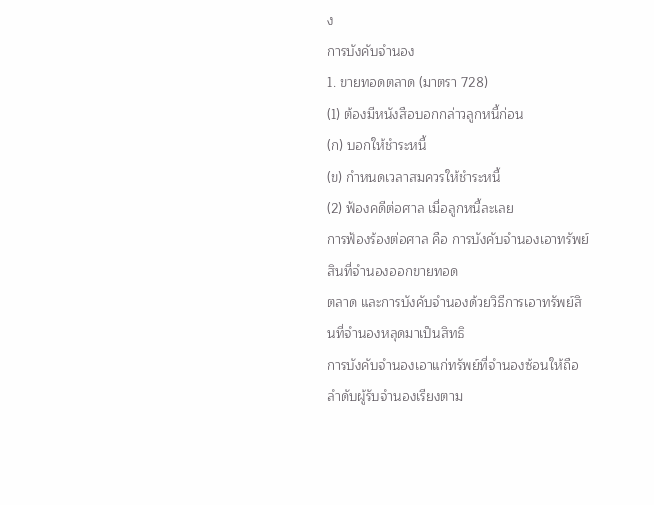ง
การบังคับจำนอง
1. ขายทอดตลาด (มาตรา 728)
(1) ต้องมีหนังสือบอกกล่าวลูกหนี้ก่อน
(ก) บอกให้ชำระหนี้
(ข) กำหนดเวลาสมควรให้ชำระหนี้
(2) ฟ้องคดีต่อศาล เมื่อลูกหนี้ละเลย
การฟ้องร้องต่อศาล คือ การบังคับจำนองเอาทรัพย์สินที่จำนองออกขายทอด
ตลาด และการบังคับจำนองด้วยวิธีการเอาทรัพย์สินที่จำนองหลุดมาเป็นสิทธิ
การบังคับจำนองเอาแก่ทรัพย์ที่จำนองซ้อนให้ถือลำดับผู้รับจำนองเรียงตาม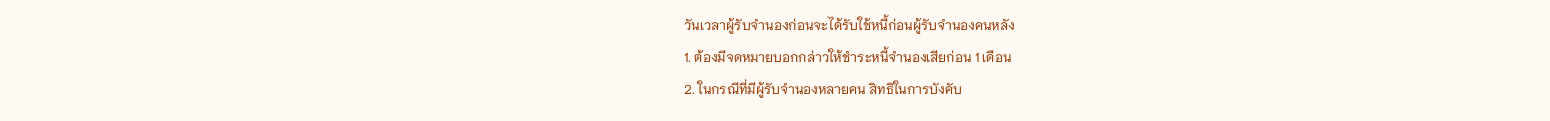วันเวลาผู้รับจำนองก่อนจะได้รับใช้หนี้ก่อนผู้รับจำนองคนหลัง
1. ต้องมีจดหมายบอกกล่าวให้ชำระหนี้จำนองเสียก่อน 1 เดือน
2. ในกรณีที่มีผู้รับจำนองหลายคน สิทธิในการบังคับ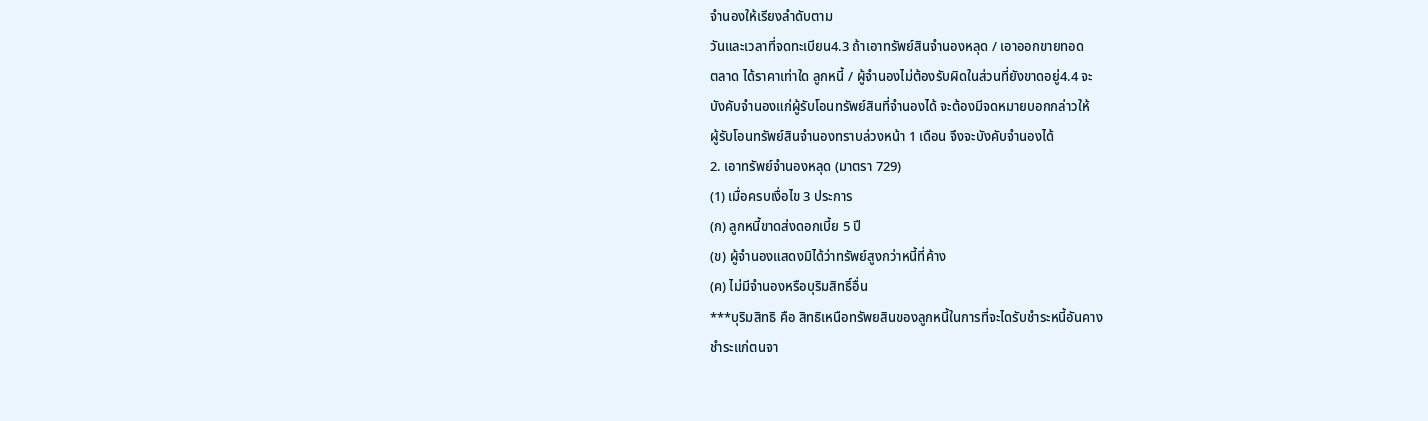จำนองให้เรียงลำดับตาม
วันและเวลาที่จดทะเบียน4.3 ถ้าเอาทรัพย์สินจำนองหลุด / เอาออกขายทอด
ตลาด ได้ราคาเท่าใด ลูกหนี้ / ผู้จำนองไม่ต้องรับผิดในส่วนที่ยังขาดอยู่4.4 จะ
บังคับจำนองแก่ผู้รับโอนทรัพย์สินที่จำนองได้ จะต้องมีจดหมายบอกกล่าวให้
ผู้รับโอนทรัพย์สินจำนองทราบล่วงหน้า 1 เดือน จึงจะบังคับจำนองได้
2. เอาทรัพย์จำนองหลุด (มาตรา 729)
(1) เมื่อครบเงื่อไข 3 ประการ
(ก) ลูกหนี้ขาดส่งดอกเบี้ย 5 ปี
(ข) ผู้จำนองแสดงมิได้ว่าทรัพย์สูงกว่าหนี้ที่ค้าง
(ค) ไม่มีจำนองหรือบุริมสิทธิ์อื่น
***บุริมสิทธิ คือ สิทธิเหนือทรัพยสินของลูกหนี้ในการที่จะไดรับชําระหนี้อันคาง
ชําระแก่ตนจา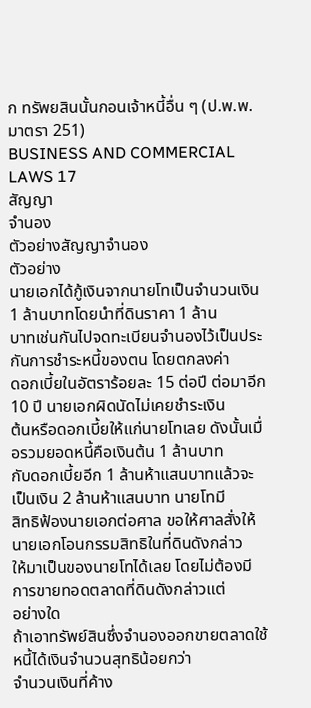ก ทรัพยสินนั้นกอนเจ้าหนี้อื่น ๆ (ป.พ.พ. มาตรา 251)
BUSINESS AND COMMERCIAL LAWS 17
สัญญา
จำนอง
ตัวอย่างสัญญาจำนอง
ตัวอย่าง
นายเอกได้กู้เงินจากนายโทเป็นจำนวนเงิน 1 ล้านบาทโดยนำที่ดินราคา 1 ล้าน
บาทเช่นกันไปจดทะเบียนจำนองไว้เป็นประกันการชำระหนี้ของตน โดยตกลงค่า
ดอกเบี้ยในอัตราร้อยละ 15 ต่อปี ต่อมาอีก 10 ปี นายเอกผิดนัดไม่เคยชำระเงิน
ต้นหรือดอกเบี้ยให้แก่นายโทเลย ดังนั้นเมื่อรวมยอดหนี้คือเงินต้น 1 ล้านบาท
กับดอกเบี้ยอีก 1 ล้านห้าแสนบาทแล้วจะเป็นเงิน 2 ล้านห้าแสนบาท นายโทมี
สิทธิฟ้องนายเอกต่อศาล ขอให้ศาลสั่งให้นายเอกโอนกรรมสิทธิในที่ดินดังกล่าว
ให้มาเป็นของนายโทได้เลย โดยไม่ต้องมีการขายทอดตลาดที่ดินดังกล่าวแต่
อย่างใด
ถ้าเอาทรัพย์สินซึ่งจำนองออกขายตลาดใช้หนี้ได้เงินจำนวนสุทธิน้อยกว่า
จำนวนเงินที่ค้าง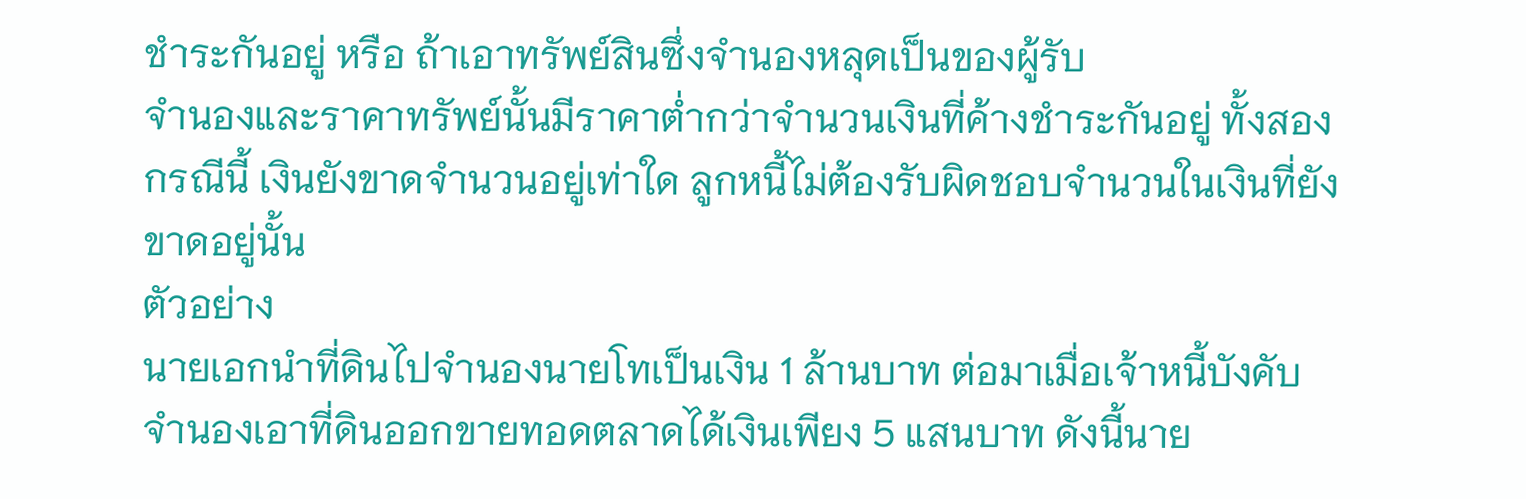ชำระกันอยู่ หรือ ถ้าเอาทรัพย์สินซึ่งจำนองหลุดเป็นของผู้รับ
จำนองและราคาทรัพย์นั้นมีราคาต่ำกว่าจำนวนเงินที่ค้างชำระกันอยู่ ทั้งสอง
กรณีนี้ เงินยังขาดจำนวนอยู่เท่าใด ลูกหนี้ไม่ต้องรับผิดชอบจำนวนในเงินที่ยัง
ขาดอยู่นั้น
ตัวอย่าง
นายเอกนำที่ดินไปจำนองนายโทเป็นเงิน 1 ล้านบาท ต่อมาเมื่อเจ้าหนี้บังคับ
จำนองเอาที่ดินออกขายทอดตลาดได้เงินเพียง 5 แสนบาท ดังนี้นาย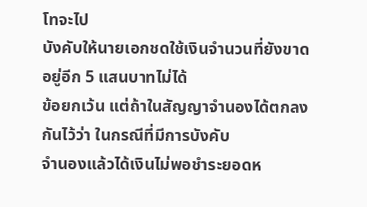โทจะไป
บังคับให้นายเอกชดใช้เงินจำนวนที่ยังขาดอยู่อีก 5 แสนบาทไม่ได้
ข้อยกเว้น แต่ถ้าในสัญญาจำนองได้ตกลงกันไว้ว่า ในกรณีที่มีการบังคับ
จำนองแล้วได้เงินไม่พอชำระยอดห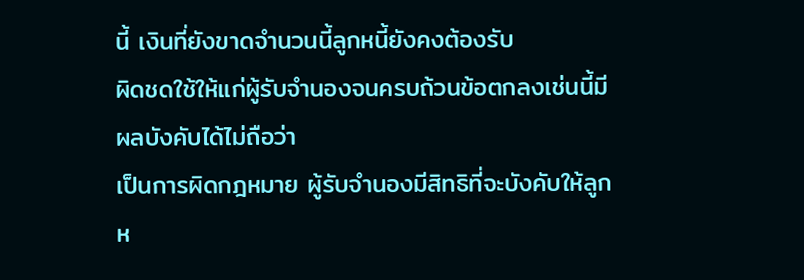นี้ เงินที่ยังขาดจำนวนนี้ลูกหนี้ยังคงต้องรับ
ผิดชดใช้ให้แก่ผู้รับจำนองจนครบถ้วนข้อตกลงเช่นนี้มีผลบังคับได้ไม่ถือว่า
เป็นการผิดกฎหมาย ผู้รับจำนองมีสิทธิที่จะบังคับให้ลูกห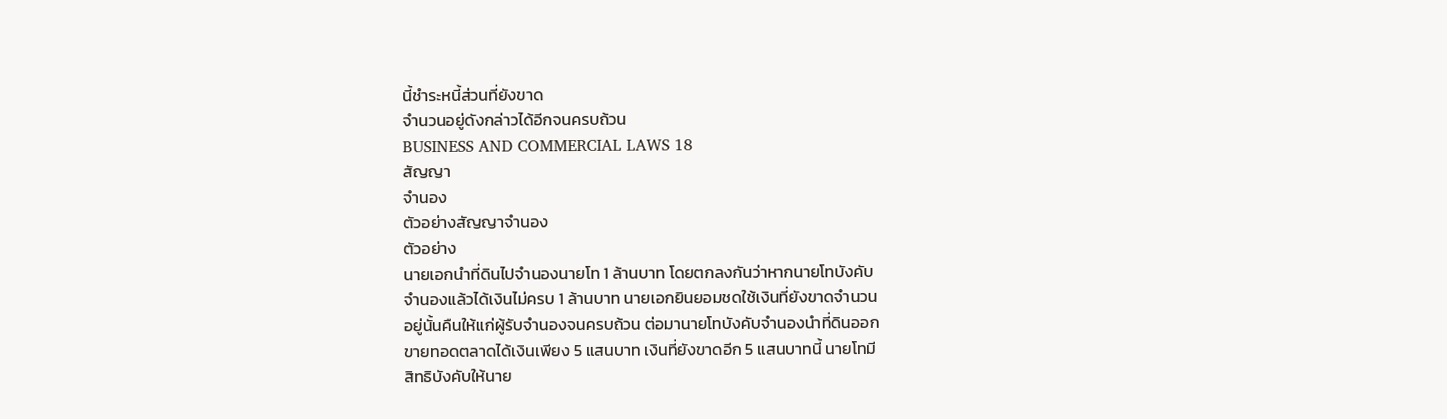นี้ชำระหนี้ส่วนที่ยังขาด
จำนวนอยู่ดังกล่าวได้อีกจนครบถ้วน
BUSINESS AND COMMERCIAL LAWS 18
สัญญา
จำนอง
ตัวอย่างสัญญาจำนอง
ตัวอย่าง
นายเอกนำที่ดินไปจำนองนายโท 1 ล้านบาท โดยตกลงกันว่าหากนายโทบังคับ
จำนองแล้วได้เงินไม่ครบ 1 ล้านบาท นายเอกยินยอมชดใช้เงินที่ยังขาดจำนวน
อยู่นั้นคืนให้แก่ผู้รับจำนองจนครบถ้วน ต่อมานายโทบังคับจำนองนำที่ดินออก
ขายทอดตลาดได้เงินเพียง 5 แสนบาท เงินที่ยังขาดอีก 5 แสนบาทนี้ นายโทมี
สิทธิบังคับให้นาย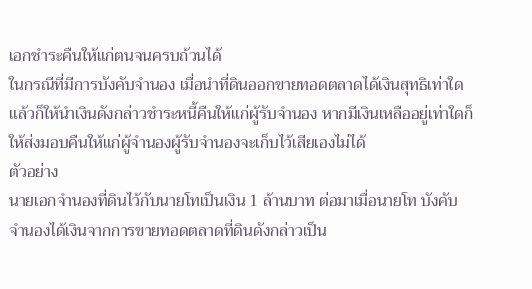เอกชำระคืนให้แก่ตนจนครบถ้วนได้
ในกรณีที่มีการบังคับจำนอง เมื่อนำที่ดินออกขายทอดตลาดได้เงินสุทธิเท่าใด
แล้วก็ให้นำเงินดังกล่าวชำระหนี้คืนให้แก่ผู้รับจำนอง หากมีเงินเหลืออยู่เท่าใดก็
ให้ส่งมอบคืนให้แก่ผู้จำนองผู้รับจำนองจะเก็บไว้เสียเองไม่ได้
ตัวอย่าง
นายเอกจำนองที่ดินไว้กับนายโทเป็นเงิน 1 ล้านบาท ต่อมาเมื่อนายโท บังคับ
จำนองได้เงินจากการขายทอดตลาดที่ดินดังกล่าวเป็น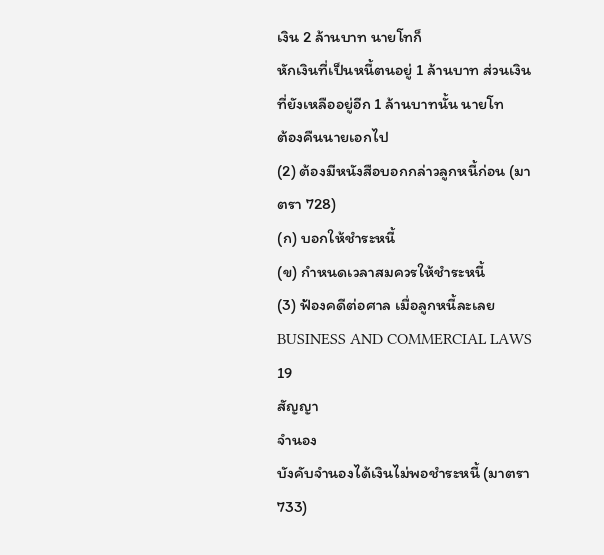เงิน 2 ล้านบาท นายโทก็
หักเงินที่เป็นหนี้ตนอยู่ 1 ล้านบาท ส่วนเงินที่ยังเหลืออยู่อีก 1 ล้านบาทนั้น นายโท
ต้องคืนนายเอกไป
(2) ต้องมีหนังสือบอกกล่าวลูกหนี้ก่อน (มาตรา 728)
(ก) บอกให้ชำระหนี้
(ข) กำหนดเวลาสมควรให้ชำระหนี้
(3) ฟ้องคดีต่อศาล เมื่อลูกหนี้ละเลย
BUSINESS AND COMMERCIAL LAWS 19
สัญญา
จำนอง
บังคับจำนองได้เงินไม่พอชำระหนี้ (มาตรา 733)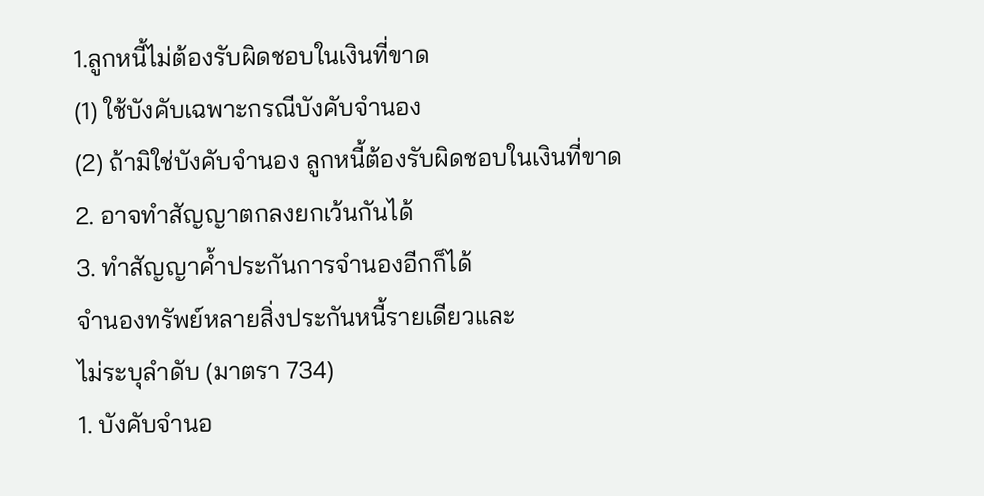1.ลูกหนี้ไม่ต้องรับผิดชอบในเงินที่ขาด
(1) ใช้บังคับเฉพาะกรณีบังคับจำนอง
(2) ถ้ามิใช่บังคับจำนอง ลูกหนี้ต้องรับผิดชอบในเงินที่ขาด
2. อาจทำสัญญาตกลงยกเว้นกันได้
3. ทำสัญญาค้ำประกันการจำนองอีกก็ได้
จำนองทรัพย์หลายสิ่งประกันหนี้รายเดียวและ
ไม่ระบุลำดับ (มาตรา 734)
1. บังคับจำนอ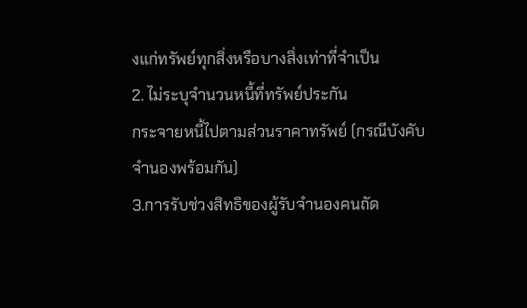งแก่ทรัพย์ทุกสิ่งหรือบางสิ่งเท่าที่จำเป็น
2. ไม่ระบุจำนวนหนี้ที่ทรัพย์ประกัน
กระจายหนี้ไปตามส่วนราคาทรัพย์ (กรณีบังคับจำนองพร้อมกัน)
3.การรับช่วงสิทธิของผู้รับจำนองคนถัด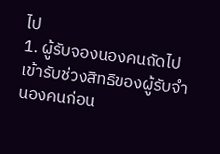ไป
1. ผู้รับจองนองคนถัดไปเข้ารับช่วงสิทธิของผู้รับจำนองคนก่อน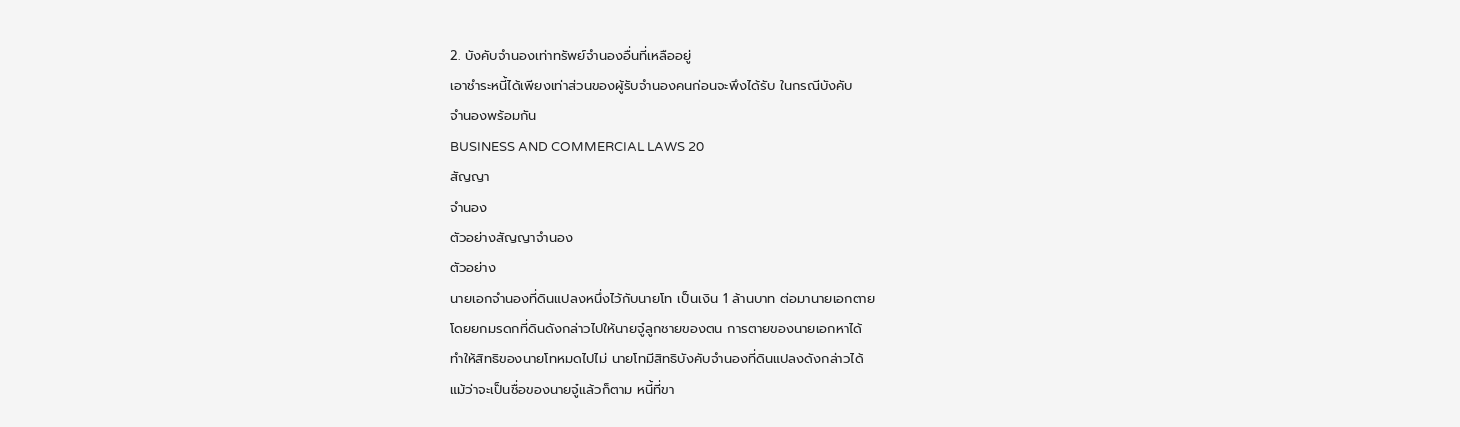2. บังคับจำนองเท่าทรัพย์จำนองอื่นที่เหลืออยู่
เอาชำระหนี้ได้เพียงเท่าส่วนของผู้รับจำนองคนก่อนจะพึงได้รับ ในกรณีบังคับ
จำนองพร้อมกัน
BUSINESS AND COMMERCIAL LAWS 20
สัญญา
จำนอง
ตัวอย่างสัญญาจำนอง
ตัวอย่าง
นายเอกจำนองที่ดินแปลงหนึ่งไว้กับนายโท เป็นเงิน 1 ล้านบาท ต่อมานายเอกตาย
โดยยกมรดกที่ดินดังกล่าวไปให้นายจู๋ลูกชายของตน การตายของนายเอกหาได้
ทำให้สิทธิของนายโทหมดไปไม่ นายโทมีสิทธิบังคับจำนองที่ดินแปลงดังกล่าวได้
แม้ว่าจะเป็นชื่อของนายจู๋แล้วก็ตาม หนี้ที่ขา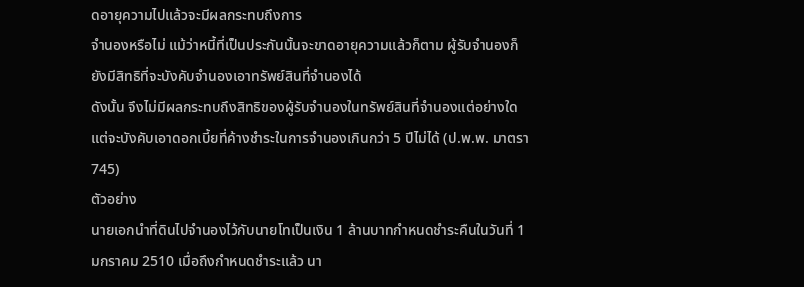ดอายุความไปแล้วจะมีผลกระทบถึงการ
จำนองหรือไม่ แม้ว่าหนี้ที่เป็นประกันนั้นจะขาดอายุความแล้วก็ตาม ผู้รับจำนองก็
ยังมีสิทธิที่จะบังคับจำนองเอาทรัพย์สินที่จำนองได้
ดังนั้น จึงไม่มีผลกระทบถึงสิทธิของผู้รับจำนองในทรัพย์สินที่จำนองแต่อย่างใด
แต่จะบังคับเอาดอกเบี้ยที่ค้างชำระในการจำนองเกินกว่า 5 ปีไม่ได้ (ป.พ.พ. มาตรา
745)
ตัวอย่าง
นายเอกนำที่ดินไปจำนองไว้กับนายโทเป็นเงิน 1 ล้านบาทกำหนดชำระคืนในวันที่ 1
มกราคม 2510 เมื่อถึงกำหนดชำระแล้ว นา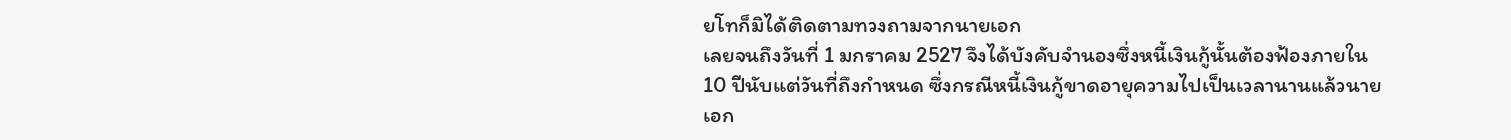ยโทก็มิได้ติดตามทวงถามจากนายเอก
เลยจนถึงวันที่ 1 มกราคม 2527 จึงได้บังคับจำนองซึ่งหนี้เงินกู้นั้นต้องฟ้องภายใน
10 ปีนับแต่วันที่ถึงกำหนด ซึ่งกรณีหนี้เงินกู้ขาดอายุความไปเป็นเวลานานแล้วนาย
เอก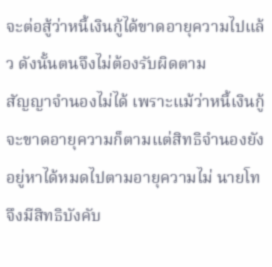จะต่อสู้ว่าหนี้เงินกู้ได้ขาดอายุความไปแล้ว ดังนั้นตนจึงไม่ต้องรับผิดตาม
สัญญาจำนองไม่ได้ เพราะแม้ว่าหนี้เงินกู้จะขาดอายุความก็ตามแต่สิทธิจำนองยัง
อยู่หาได้หมดไปตามอายุความไม่ นายโทจึงมีสิทธิบังคับ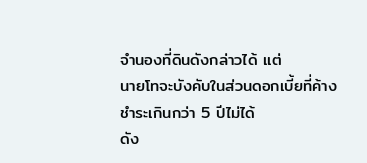จำนองที่ดินดังกล่าวได้ แต่
นายโทจะบังคับในส่วนดอกเบี้ยที่ค้างชำระเกินกว่า 5 ปีไม่ได้
ดัง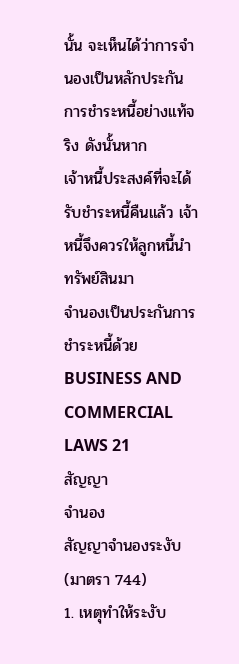นั้น จะเห็นได้ว่าการจำนองเป็นหลักประกันการชำระหนี้อย่างแท้จริง ดังนั้นหาก
เจ้าหนี้ประสงค์ที่จะได้รับชำระหนี้คืนแล้ว เจ้าหนี้จึงควรให้ลูกหนี้นำทรัพย์สินมา
จำนองเป็นประกันการชำระหนี้ด้วย
BUSINESS AND COMMERCIAL LAWS 21
สัญญา
จำนอง
สัญญาจำนองระงับ (มาตรา 744)
1. เหตุทำให้ระงับ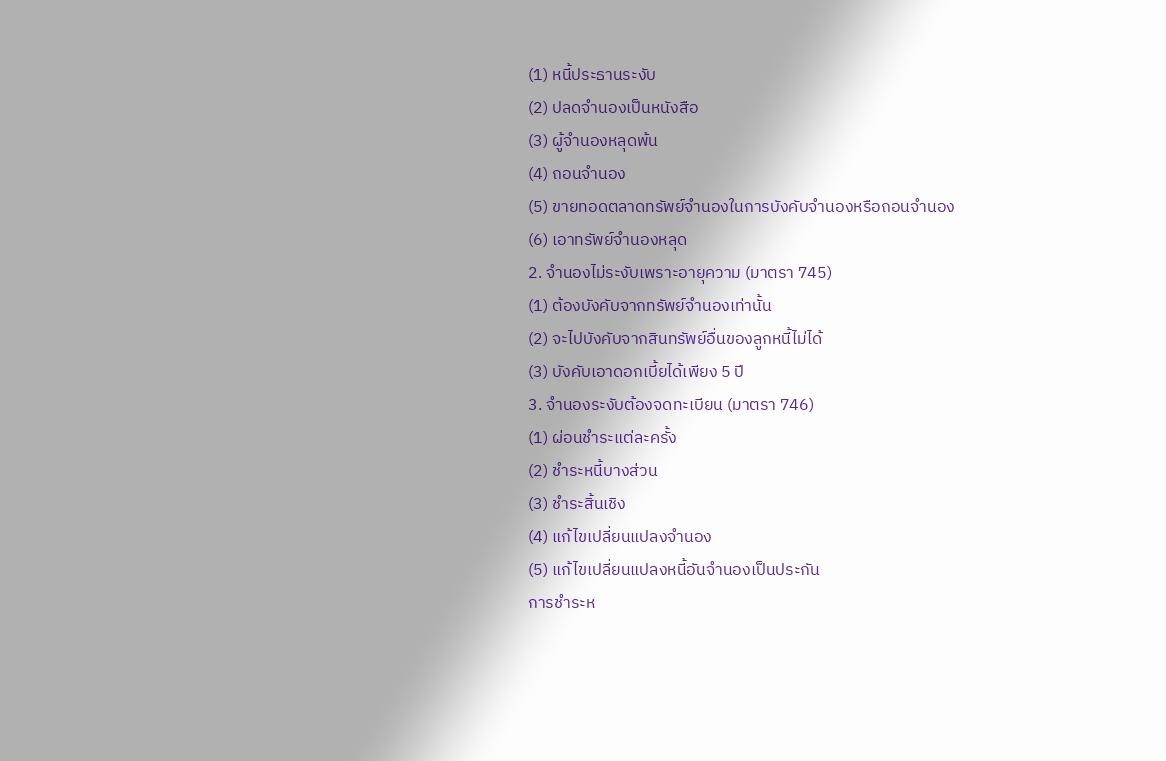(1) หนี้ประธานระงับ
(2) ปลดจำนองเป็นหนังสือ
(3) ผู้จำนองหลุดพ้น
(4) ถอนจำนอง
(5) ขายทอดตลาดทรัพย์จำนองในการบังคับจำนองหรือถอนจำนอง
(6) เอาทรัพย์จำนองหลุด
2. จำนองไม่ระงับเพราะอายุความ (มาตรา 745)
(1) ต้องบังคับจากทรัพย์จำนองเท่านั้น
(2) จะไปบังคับจากสินทรัพย์อื่นของลูกหนี้ไม่ได้
(3) บังคับเอาดอกเบี้ยได้เพียง 5 ปี
3. จำนองระงับต้องจดทะเบียน (มาตรา 746)
(1) ผ่อนชำระแต่ละครั้ง
(2) ชำระหนี้บางส่วน
(3) ชำระสิ้นเชิง
(4) แก้ไขเปลี่ยนแปลงจำนอง
(5) แก้ไขเปลี่ยนแปลงหนี้อันจำนองเป็นประกัน
การชำระห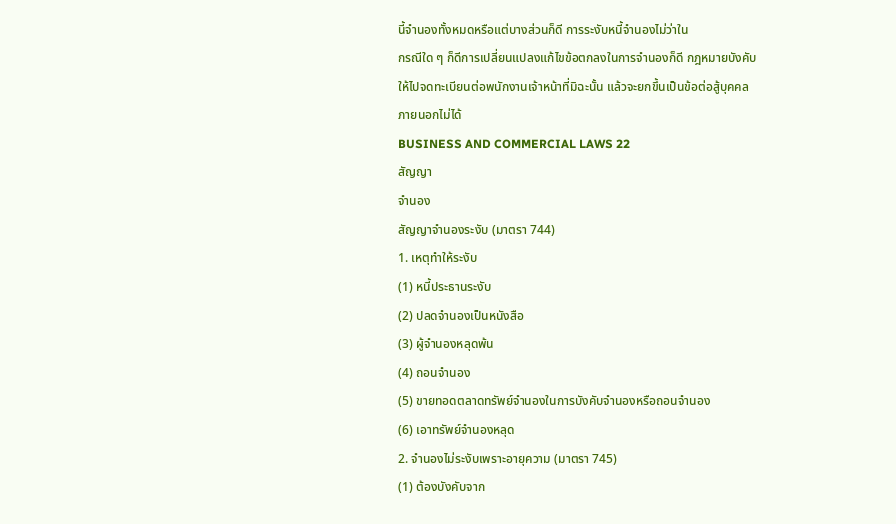นี้จำนองทั้งหมดหรือแต่บางส่วนก็ดี การระงับหนี้จำนองไม่ว่าใน
กรณีใด ๆ ก็ดีการเปลี่ยนแปลงแก้ไขข้อตกลงในการจำนองก็ดี กฎหมายบังคับ
ให้ไปจดทะเบียนต่อพนักงานเจ้าหน้าที่มิฉะนั้น แล้วจะยกขึ้นเป็นข้อต่อสู้บุคคล
ภายนอกไม่ได้
BUSINESS AND COMMERCIAL LAWS 22
สัญญา
จำนอง
สัญญาจำนองระงับ (มาตรา 744)
1. เหตุทำให้ระงับ
(1) หนี้ประธานระงับ
(2) ปลดจำนองเป็นหนังสือ
(3) ผู้จำนองหลุดพ้น
(4) ถอนจำนอง
(5) ขายทอดตลาดทรัพย์จำนองในการบังคับจำนองหรือถอนจำนอง
(6) เอาทรัพย์จำนองหลุด
2. จำนองไม่ระงับเพราะอายุความ (มาตรา 745)
(1) ต้องบังคับจาก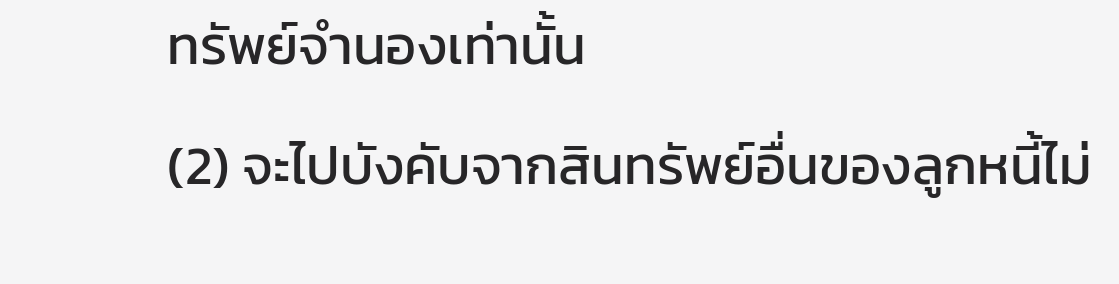ทรัพย์จำนองเท่านั้น
(2) จะไปบังคับจากสินทรัพย์อื่นของลูกหนี้ไม่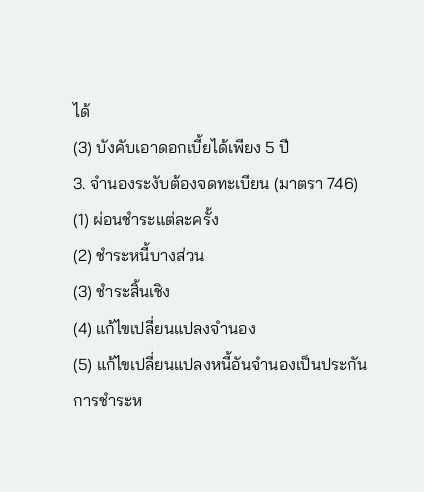ได้
(3) บังคับเอาดอกเบี้ยได้เพียง 5 ปี
3. จำนองระงับต้องจดทะเบียน (มาตรา 746)
(1) ผ่อนชำระแต่ละครั้ง
(2) ชำระหนี้บางส่วน
(3) ชำระสิ้นเชิง
(4) แก้ไขเปลี่ยนแปลงจำนอง
(5) แก้ไขเปลี่ยนแปลงหนี้อันจำนองเป็นประกัน
การชำระห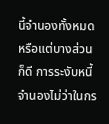นี้จำนองทั้งหมดหรือแต่บางส่วนก็ดี การระงับหนี้จำนองไม่ว่าในกร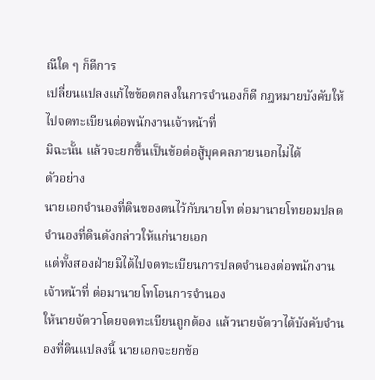ณีใด ๆ ก็ดีการ
เปลี่ยนแปลงแก้ไขข้อตกลงในการจำนองก็ดี กฎหมายบังคับให้ไปจดทะเบียนต่อพนักงานเจ้าหน้าที่
มิฉะนั้น แล้วจะยกขึ้นเป็นข้อต่อสู้บุคคลภายนอกไม่ได้
ตัวอย่าง
นายเอกจำนองที่ดินของตนไว้กับนายโท ต่อมานายโทยอมปลดจำนองที่ดินดังกล่าวให้แก่นายเอก
แต่ทั้งสองฝ่ายมิได้ไปจดทะเบียนการปลดจำนองต่อพนักงานเจ้าหน้าที่ ต่อมานายโทโอนการจำนอง
ให้นายจัตวาโดยจดทะเบียนถูกต้อง แล้วนายจัตวาได้บังคับจำนองที่ดินแปลงนี้ นายเอกจะยกข้อ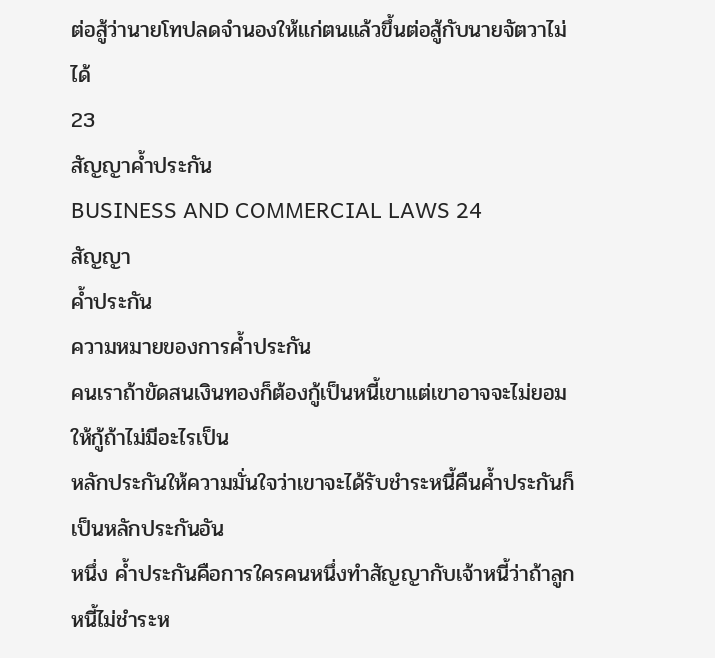ต่อสู้ว่านายโทปลดจำนองให้แก่ตนแล้วขึ้นต่อสู้กับนายจัตวาไม่ได้
23
สัญญาค้ำประกัน
BUSINESS AND COMMERCIAL LAWS 24
สัญญา
ค้ำประกัน
ความหมายของการค้ำประกัน
คนเราถ้าขัดสนเงินทองก็ต้องกู้เป็นหนี้เขาแต่เขาอาจจะไม่ยอมให้กู้ถ้าไม่มีอะไรเป็น
หลักประกันให้ความมั่นใจว่าเขาจะได้รับชำระหนี้คืนค้ำประกันก็เป็นหลักประกันอัน
หนึ่ง ค้ำประกันคือการใครคนหนึ่งทำสัญญากับเจ้าหนี้ว่าถ้าลูกหนี้ไม่ชำระห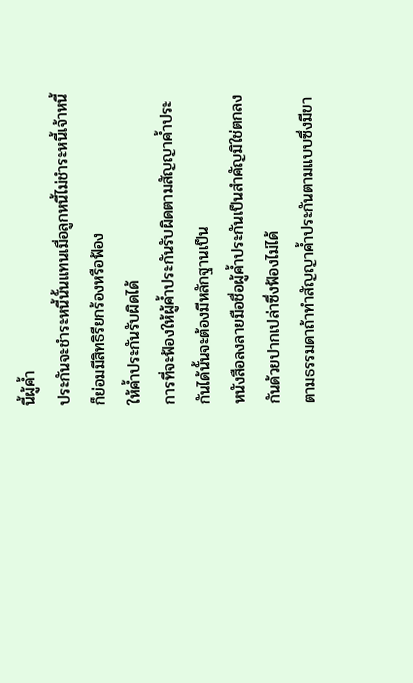นี้ผู้ค้ำ
ประกันจะชำระหนี้นั้นแทนเมื่อลูกหนี้ไม่ชำระหนี้เจ้าหนี้ก็ย่อมมีสิทธิรียกร้องหรือฟ้อง
ให้ค้ำประกันรับผิดได้
การที่จะฟ้องให้ผู้ค้ำประกันรับผิดตามสัญญาค้ำประกันได้นั้นจะต้องมีหลักฐานเป็น
หนังสือลงลายมือชื่อผู้ค้ำประกันเป็นสำคัญมิใช่ตกลงกันด้วยปากเปล่าซึ่งฟ้องไม่ได้
ตามธรรมดาถ้าทำสัญญาค้ำประกันตามแบบซึ่งมีขา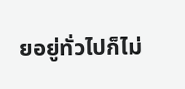ยอยู่ทั่วไปก็ไม่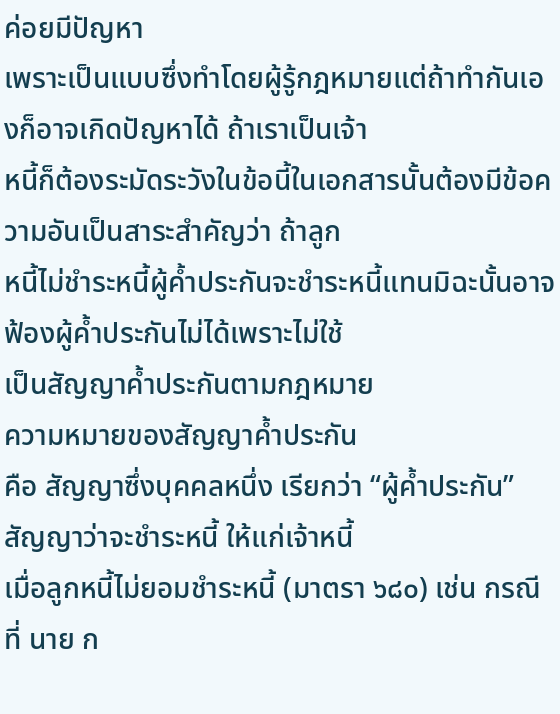ค่อยมีปัญหา
เพราะเป็นแบบซึ่งทำโดยผู้รู้กฎหมายแต่ถ้าทำกันเองก็อาจเกิดปัญหาได้ ถ้าเราเป็นเจ้า
หนี้ก็ต้องระมัดระวังในข้อนี้ในเอกสารนั้นต้องมีข้อความอันเป็นสาระสำคัญว่า ถ้าลูก
หนี้ไม่ชำระหนี้ผู้ค้ำประกันจะชำระหนี้แทนมิฉะนั้นอาจฟ้องผู้ค้ำประกันไม่ได้เพราะไม่ใช้
เป็นสัญญาค้ำประกันตามกฎหมาย
ความหมายของสัญญาค้ำประกัน
คือ สัญญาซึ่งบุคคลหนึ่ง เรียกว่า “ผู้ค้ำประกัน” สัญญาว่าจะชําระหนี้ ให้แก่เจ้าหนี้
เมื่อลูกหนี้ไม่ยอมชําระหนี้ (มาตรา ๖๘๐) เช่น กรณีที่ นาย ก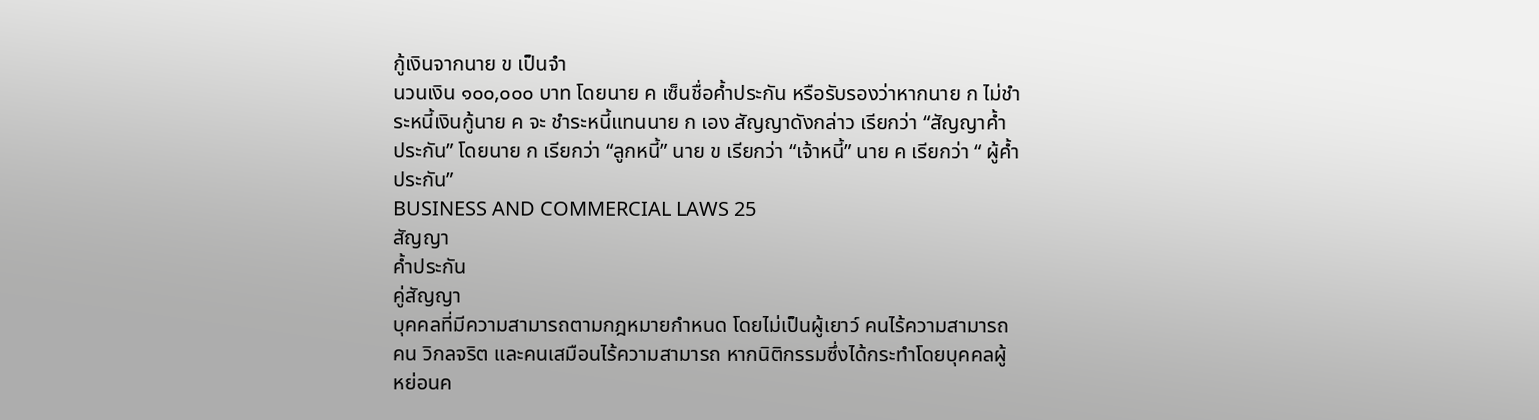กู้เงินจากนาย ข เป็นจํา
นวนเงิน ๑๐๐,๐๐๐ บาท โดยนาย ค เซ็นชื่อค้ำประกัน หรือรับรองว่าหากนาย ก ไม่ชํา
ระหนี้เงินกู้นาย ค จะ ชําระหนี้แทนนาย ก เอง สัญญาดังกล่าว เรียกว่า “สัญญาค้ำ
ประกัน” โดยนาย ก เรียกว่า “ลูกหนี้” นาย ข เรียกว่า “เจ้าหนี้” นาย ค เรียกว่า “ ผู้ค้ำ
ประกัน”
BUSINESS AND COMMERCIAL LAWS 25
สัญญา
ค้ำประกัน
คู่สัญญา
บุคคลที่มีความสามารถตามกฎหมายกำหนด โดยไม่เป็นผู้เยาว์ คนไร้ความสามารถ
คน วิกลจริต และคนเสมือนไร้ความสามารถ หากนิติกรรมซึ่งได้กระทำโดยบุคคลผู้
หย่อนค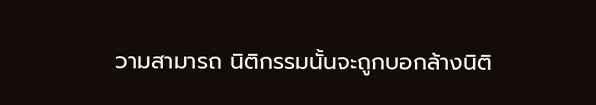วามสามารถ นิติกรรมนั้นจะถูกบอกล้างนิติ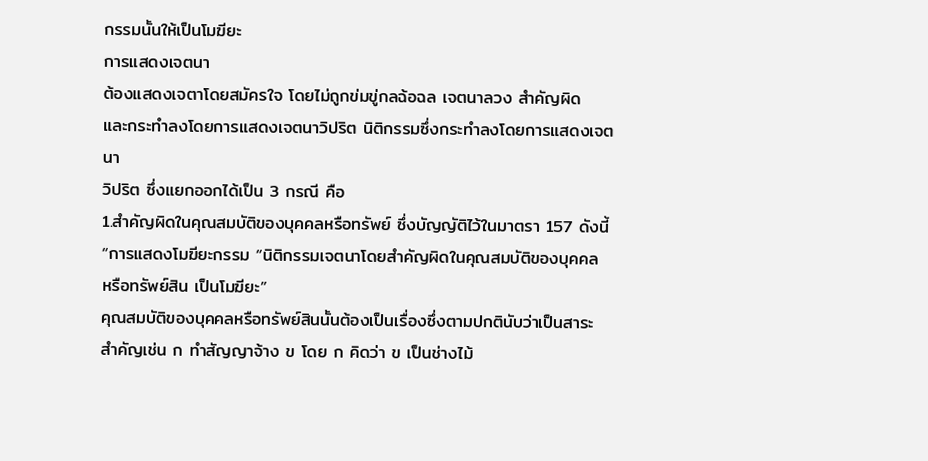กรรมนั้นให้เป็นโมฆียะ
การแสดงเจตนา
ต้องแสดงเจตาโดยสมัครใจ โดยไม่ถูกข่มขู่กลฉ้อฉล เจตนาลวง สำคัญผิด
และกระทำลงโดยการแสดงเจตนาวิปริต นิติกรรมซึ่งกระทำลงโดยการแสดงเจตนา
วิปริต ซึ่งแยกออกได้เป็น 3 กรณี คือ
1.สำคัญผิดในคุณสมบัติของบุคคลหรือทรัพย์ ซึ่งบัญญัติไว้ในมาตรา 157 ดังนี้
“การแสดงโมฆียะกรรม “นิติกรรมเจตนาโดยสำคัญผิดในคุณสมบัติของบุคคล
หรือทรัพย์สิน เป็นโมฆียะ”
คุณสมบัติของบุคคลหรือทรัพย์สินนั้นต้องเป็นเรื่องซึ่งตามปกตินับว่าเป็นสาระ
สำคัญเช่น ก ทำสัญญาจ้าง ข โดย ก คิดว่า ข เป็นช่างไม้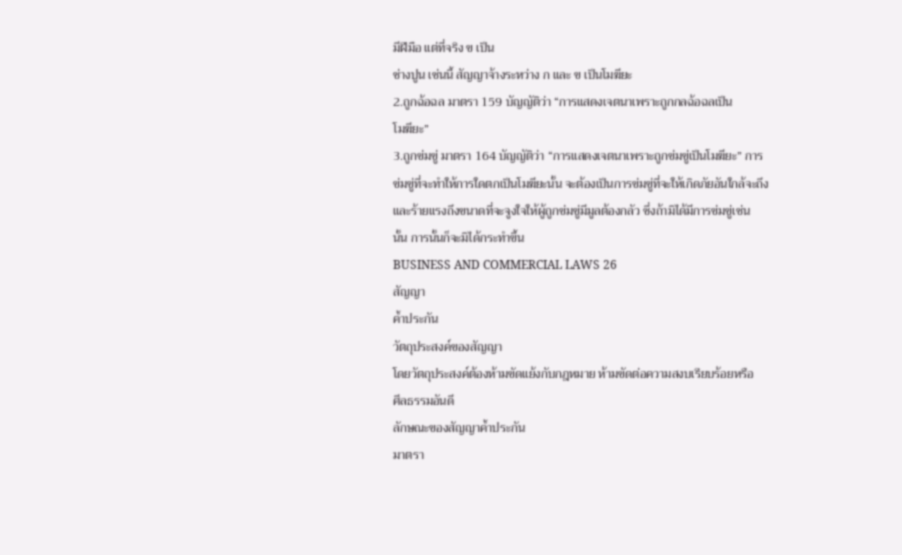มีฝีมือ แต่ที่จริง ข เป็น
ช่างปูน เช่นนี้ สัญญาจ้างระหว่าง ก และ ข เป็นโมฆียะ
2.ถูกฉ้อฉล มาตรา 159 บัญญัติว่า “การแสดงเจตนาเพราะถูกกลฉ้อฉลเป็น
โมฆียะ”
3.ถูกข่มขู่ มาตรา 164 บัญญัติว่า “การแสดงเจตนาเพราะถูกข่มขู่เป็นโมฆียะ” การ
ข่มขู่ที่จะทำให้การใดตกเป็นโมฆียะนั้น จะต้องเป็นการข่มขู่ที่จะให้เกิดภัยอันใกล้จะถึง
และร้ายแรงถึงขนาดที่จะจูงใจให้ผู้ถูกข่มขู่มีมูลต้องกลัว ซึ่งถ้ามิได้มีการข่มขู่เช่น
นั้น การนั้นก็จะมิได้กระทำขึ้น
BUSINESS AND COMMERCIAL LAWS 26
สัญญา
ค้ำประกัน
วัตถุประสงค์ของสัญญา
โดยวัตถุประสงค์ต้องห้ามขัดแย้งกับกฎหมาย ห้ามขัดต่อความสงบเรียบร้อยหรือ
ศีลธรรมอันดี
ลักษณะของสัญญาค้ำประกัน
มาตรา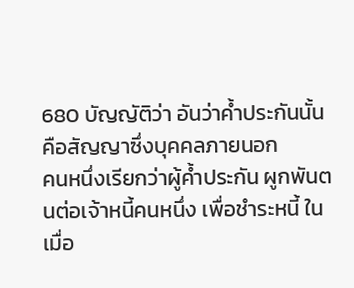680 บัญญัติว่า อันว่าค้ำประกันนั้น คือสัญญาซึ่งบุคคลภายนอก
คนหนึ่งเรียกว่าผู้ค้ำประกัน ผูกพันตนต่อเจ้าหนี้คนหนึ่ง เพื่อชำระหนี้ ในเมื่อ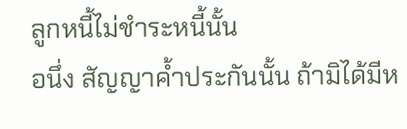ลูกหนี้ไม่ชำระหนี้นั้น
อนึ่ง สัญญาค้ำประกันนั้น ถ้ามิได้มีห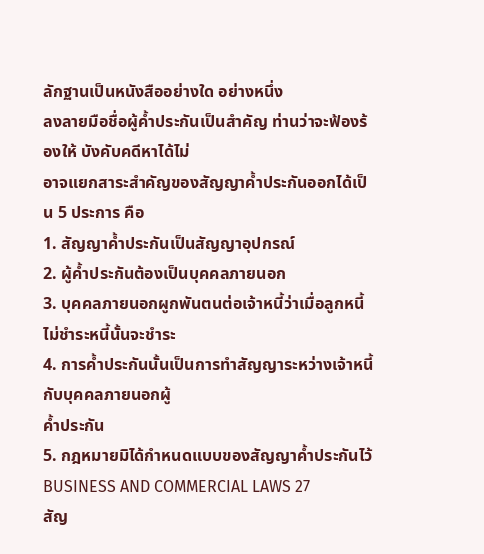ลักฐานเป็นหนังสืออย่างใด อย่างหนึ่ง
ลงลายมือชื่อผู้ค้ำประกันเป็นสำคัญ ท่านว่าจะฟ้องร้องให้ บังคับคดีหาได้ไม่
อาจแยกสาระสำคัญของสัญญาค้ำประกันออกได้เป็น 5 ประการ คือ
1. สัญญาค้ำประกันเป็นสัญญาอุปกรณ์
2. ผู้ค้ำประกันต้องเป็นบุคคลภายนอก
3. บุคคลภายนอกผูกพันตนต่อเจ้าหนี้ว่าเมื่อลูกหนี้ไม่ชำระหนี้นั้นจะชำระ
4. การค้ำประกันนั้นเป็นการทำสัญญาระหว่างเจ้าหนี้กับบุคคลภายนอกผู้
ค้ำประกัน
5. กฎหมายมิได้กำหนดแบบของสัญญาค้ำประกันไว้
BUSINESS AND COMMERCIAL LAWS 27
สัญ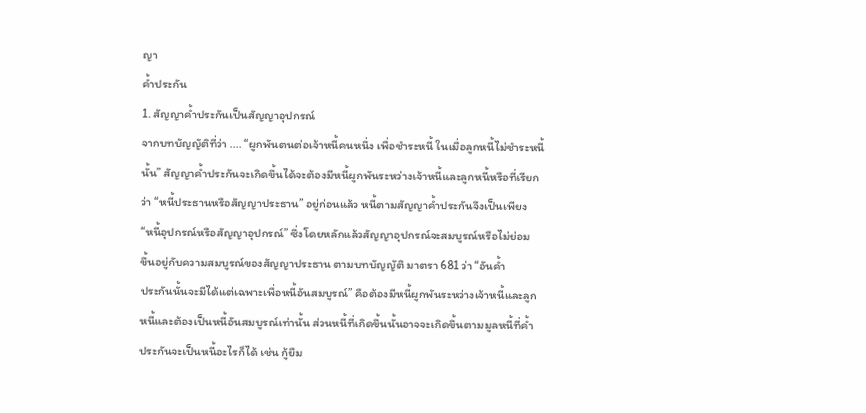ญา
ค้ำประกัน
1. สัญญาค้ำประกันเป็นสัญญาอุปกรณ์
จากบทบัญญัติที่ว่า .... “ผูกพันตนต่อเจ้าหนี้คนหนึ่ง เพื่อชำระหนี้ ในเมื่อลูกหนี้ไม่ชำระหนี้
นั้น” สัญญาค้ำประกันจะเกิดขึ้นได้จะต้องมีหนี้ผูกพันระหว่างเจ้าหนี้และลูกหนี้หรือที่เรียก
ว่า “หนี้ประธานหรือสัญญาประธาน” อยู่ก่อนแล้ว หนี้ตามสัญญาค้ำประกันจึงเป็นเพียง
“หนี้อุปกรณ์หรือสัญญาอุปกรณ์” ซึ่งโดยหลักแล้วสัญญาอุปกรณ์จะสมบูรณ์หรือไม่ย่อม
ขึ้นอยู่กับความสมบูรณ์ของสัญญาประธาน ตามบทบัญญัติ มาตรา 681 ว่า “อันค้ำ
ประกันนั้นจะมีได้แต่เฉพาะเพื่อหนี้อันสมบูรณ์” คือต้องมีหนี้ผูกพันระหว่างเจ้าหนี้และลูก
หนี้และต้องเป็นหนี้อันสมบูรณ์เท่านั้น ส่วนหนี้ที่เกิดขึ้นนั้นอาจจะเกิดขึ้นตามมูลหนี้ที่ค้ำ
ประกันจะเป็นหนี้อะไรก็ได้ เช่น กู้ยืม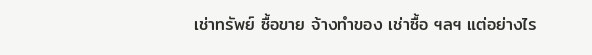เช่าทรัพย์ ซื้อขาย จ้างทำของ เช่าซื้อ ฯลฯ แต่อย่างไร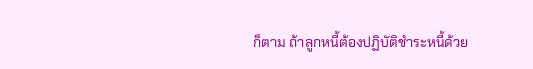ก็ตาม ถ้าลูกหนี้ต้องปฏิบัติชำระหนี้ด้วย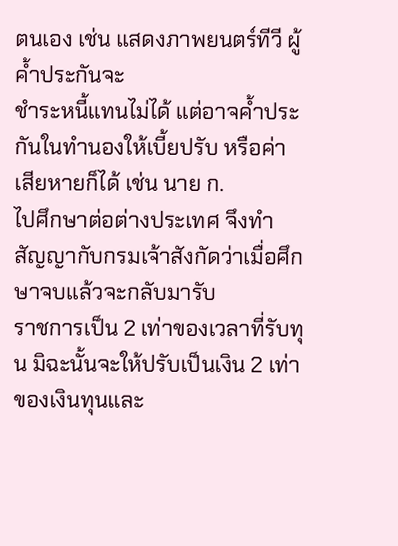ตนเอง เช่น แสดงภาพยนตร์ทีวี ผู้ค้ำประกันจะ
ชำระหนี้แทนไม่ได้ แต่อาจค้ำประกันในทำนองให้เบี้ยปรับ หรือค่าเสียหายก็ได้ เช่น นาย ก.
ไปศึกษาต่อต่างประเทศ จึงทำสัญญากับกรมเจ้าสังกัดว่าเมื่อศึกษาจบแล้วจะกลับมารับ
ราชการเป็น 2 เท่าของเวลาที่รับทุน มิฉะนั้นจะให้ปรับเป็นเงิน 2 เท่าของเงินทุนและ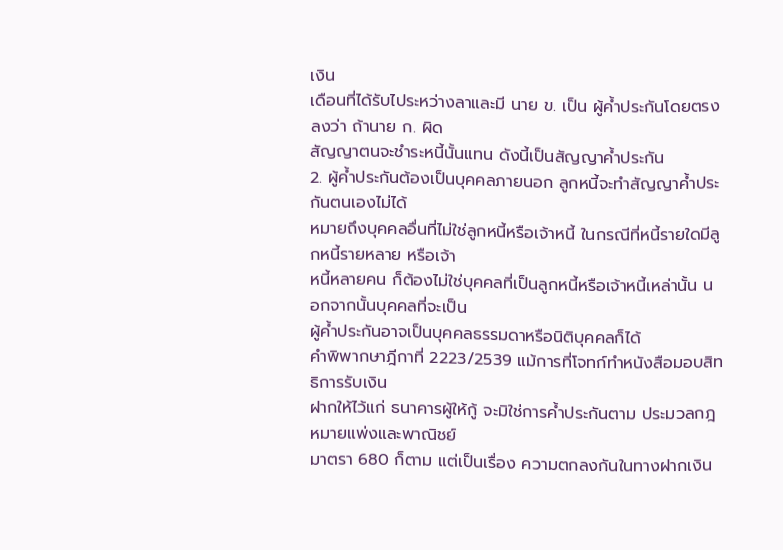เงิน
เดือนที่ได้รับไประหว่างลาและมี นาย ข. เป็น ผู้ค้ำประกันโดยตรงลงว่า ถ้านาย ก. ผิด
สัญญาตนจะชำระหนี้นั้นแทน ดังนี้เป็นสัญญาค้ำประกัน
2. ผู้ค้ำประกันต้องเป็นบุคคลภายนอก ลูกหนี้จะทำสัญญาค้ำประกันตนเองไม่ได้
หมายถึงบุคคลอื่นที่ไม่ใช่ลูกหนี้หรือเจ้าหนี้ ในกรณีที่หนี้รายใดมีลูกหนี้รายหลาย หรือเจ้า
หนี้หลายคน ก็ต้องไม่ใช่บุคคลที่เป็นลูกหนี้หรือเจ้าหนี้เหล่านั้น นอกจากนั้นบุคคลที่จะเป็น
ผู้ค้ำประกันอาจเป็นบุคคลธรรมดาหรือนิติบุคคลก็ได้
คำพิพากษาฎีกาที่ 2223/2539 แม้การที่โจทก์ทำหนังสือมอบสิทธิการรับเงิน
ฝากให้ไว้แก่ ธนาคารผู้ให้กู้ จะมิใช่การค้ำประกันตาม ประมวลกฎหมายแพ่งและพาณิชย์
มาตรา 680 ก็ตาม แต่เป็นเรื่อง ความตกลงกันในทางฝากเงิน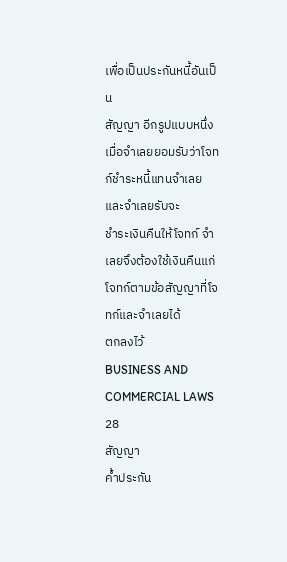เพื่อเป็นประกันหนี้อันเป็น
สัญญา อีกรูปแบบหนึ่ง เมื่อจำเลยยอมรับว่าโจทก์ชำระหนี้แทนจำเลย และจำเลยรับจะ
ชำระเงินคืนให้โจทก์ จำเลยจึงต้องใช้เงินคืนแก่โจทก์ตามข้อสัญญาที่โจทก์และจำเลยได้
ตกลงไว้
BUSINESS AND COMMERCIAL LAWS 28
สัญญา
ค้ำประกัน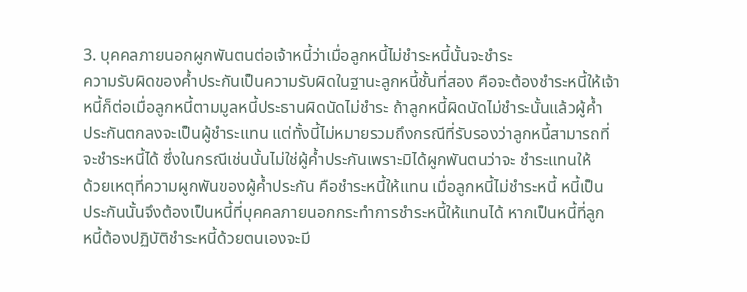3. บุคคลภายนอกผูกพันตนต่อเจ้าหนี้ว่าเมื่อลูกหนี้ไม่ชำระหนี้นั้นจะชำระ
ความรับผิดของค้ำประกันเป็นความรับผิดในฐานะลูกหนี้ชั้นที่สอง คือจะต้องชำระหนี้ให้เจ้า
หนี้ก็ต่อเมื่อลูกหนี้ตามมูลหนี้ประธานผิดนัดไม่ชำระ ถ้าลูกหนี้ผิดนัดไม่ชำระนั้นแล้วผู้ค้ำ
ประกันตกลงจะเป็นผู้ชำระแทน แต่ทั้งนี้ไม่หมายรวมถึงกรณีที่รับรองว่าลูกหนี้สามารถที่
จะชำระหนี้ได้ ซึ่งในกรณีเช่นนั้นไม่ใช่ผู้ค้ำประกันเพราะมิได้ผูกพันตนว่าจะ ชำระแทนให้
ด้วยเหตุที่ความผูกพันของผู้ค้ำประกัน คือชำระหนี้ให้แทน เมื่อลูกหนี้ไม่ชำระหนี้ หนี้เป็น
ประกันนั้นจึงต้องเป็นหนี้ที่บุคคลภายนอกกระทำการชำระหนี้ให้แทนได้ หากเป็นหนี้ที่ลูก
หนี้ต้องปฏิบัติชำระหนี้ด้วยตนเองจะมี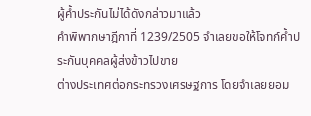ผู้ค้ำประกันไม่ได้ดังกล่าวมาแล้ว
คำพิพากษาฎีกาที่ 1239/2505 จำเลยขอให้โจทก์ค้ำประกันบุคคลผู้ส่งข้าวไปขาย
ต่างประเทศต่อกระทรวงเศรษฐการ โดยจำเลยยอม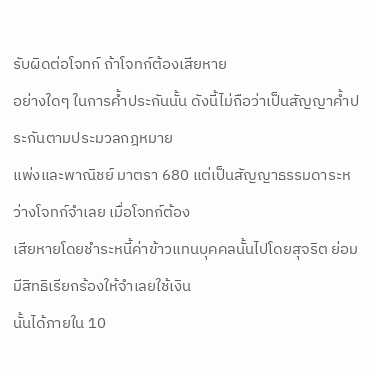รับผิดต่อโจทก์ ถ้าโจทก์ต้องเสียหาย
อย่างใดๆ ในการค้ำประกันนั้น ดังนี้ไม่ถือว่าเป็นสัญญาค้ำประกันตามประมวลกฎหมาย
แพ่งและพาณิชย์ มาตรา 680 แต่เป็นสัญญาธรรมดาระหว่างโจทก์จำเลย เมื่อโจทก์ต้อง
เสียหายโดยชำระหนี้ค่าข้าวแทนบุคคลนั้นไปโดยสุจริต ย่อมมีสิทธิเรียกร้องให้จำเลยใช้เงิน
นั้นได้ภายใน 10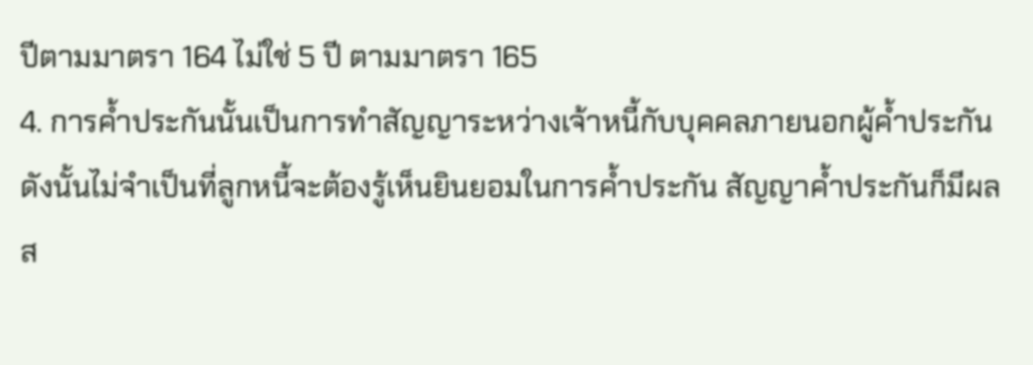ปีตามมาตรา 164 ไม่ใช่ 5 ปี ตามมาตรา 165
4. การค้ำประกันนั้นเป็นการทำสัญญาระหว่างเจ้าหนี้กับบุคคลภายนอกผู้ค้ำประกัน
ดังนั้นไม่จำเป็นที่ลูกหนี้จะต้องรู้เห็นยินยอมในการค้ำประกัน สัญญาค้ำประกันก็มีผล
ส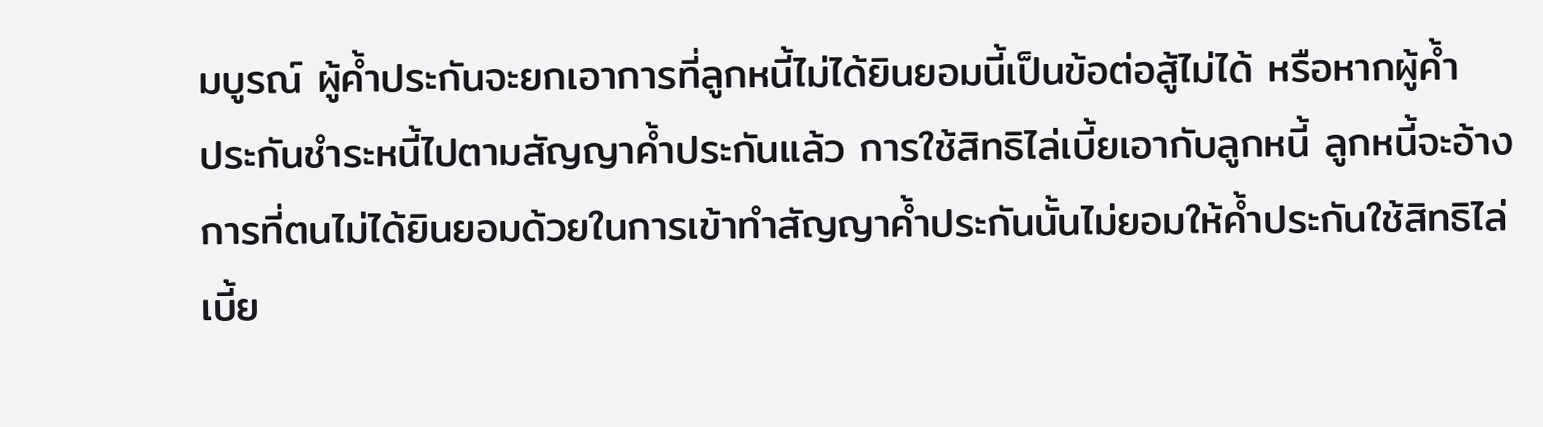มบูรณ์ ผู้ค้ำประกันจะยกเอาการที่ลูกหนี้ไม่ได้ยินยอมนี้เป็นข้อต่อสู้ไม่ได้ หรือหากผู้ค้ำ
ประกันชำระหนี้ไปตามสัญญาค้ำประกันแล้ว การใช้สิทธิไล่เบี้ยเอากับลูกหนี้ ลูกหนี้จะอ้าง
การที่ตนไม่ได้ยินยอมด้วยในการเข้าทำสัญญาค้ำประกันนั้นไม่ยอมให้ค้ำประกันใช้สิทธิไล่
เบี้ย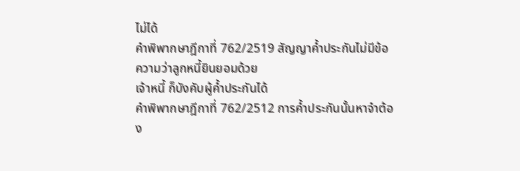ไม่ได้
คำพิพากษาฎีกาที่ 762/2519 สัญญาค้ำประกันไม่มีข้อความว่าลูกหนี้ยินยอมด้วย
เจ้าหนี้ ก็บังคับผู้ค้ำประกันได้
คำพิพากษาฎีกาที่ 762/2512 การค้ำประกันนั้นหาจำต้อง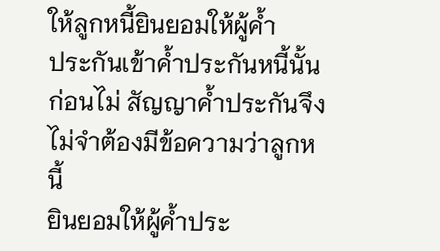ให้ลูกหนี้ยินยอมให้ผู้ค้ำ
ประกันเข้าค้ำประกันหนี้นั้นก่อนไม่ สัญญาค้ำประกันจึงไม่จำต้องมีข้อความว่าลูกหนี้
ยินยอมให้ผู้ค้ำประ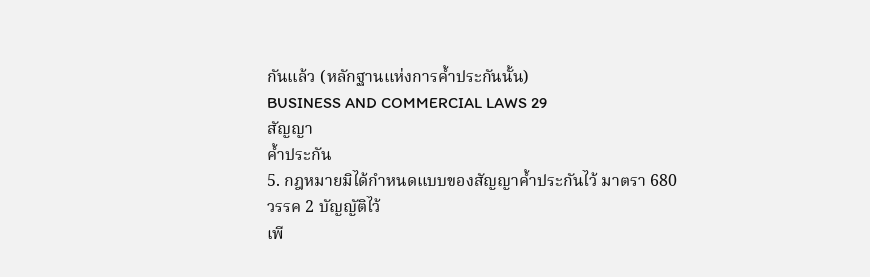กันแล้ว (หลักฐานแห่งการค้ำประกันนั้น)
BUSINESS AND COMMERCIAL LAWS 29
สัญญา
ค้ำประกัน
5. กฎหมายมิได้กำหนดแบบของสัญญาค้ำประกันไว้ มาตรา 680 วรรค 2 บัญญัติไว้
เพี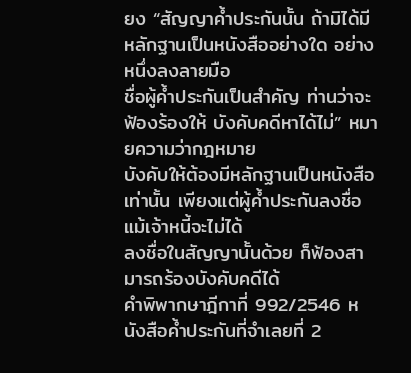ยง “สัญญาค้ำประกันนั้น ถ้ามิได้มีหลักฐานเป็นหนังสืออย่างใด อย่างหนึ่งลงลายมือ
ชื่อผู้ค้ำประกันเป็นสำคัญ ท่านว่าจะฟ้องร้องให้ บังคับคดีหาได้ไม่” หมายความว่ากฎหมาย
บังคับให้ต้องมีหลักฐานเป็นหนังสือเท่านั้น เพียงแต่ผู้ค้ำประกันลงชื่อ แม้เจ้าหนี้จะไม่ได้
ลงชื่อในสัญญานั้นด้วย ก็ฟ้องสามารถร้องบังคับคดีได้
คำพิพากษาฎีกาที่ 992/2546 หนังสือค้ำประกันที่จำเลยที่ 2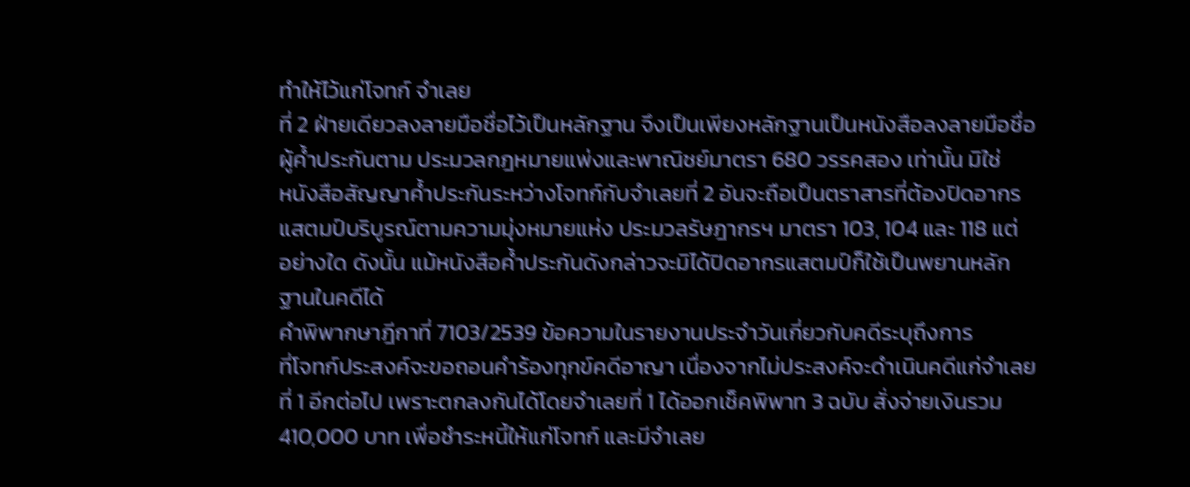ทำให้ไว้แก่โจทก์ จำเลย
ที่ 2 ฝ่ายเดียวลงลายมือชื่อไว้เป็นหลักฐาน จึงเป็นเพียงหลักฐานเป็นหนังสือลงลายมือชื่อ
ผู้ค้ำประกันตาม ประมวลกฎหมายแพ่งและพาณิชย์มาตรา 680 วรรคสอง เท่านั้น มิใช่
หนังสือสัญญาค้ำประกันระหว่างโจทก์กับจำเลยที่ 2 อันจะถือเป็นตราสารที่ต้องปิดอากร
แสตมป์บริบูรณ์ตามความมุ่งหมายแห่ง ประมวลรัษฎากรฯ มาตรา 103, 104 และ 118 แต่
อย่างใด ดังนั้น แม้หนังสือค้ำประกันดังกล่าวจะมิได้ปิดอากรแสตมป์ก็ใช้เป็นพยานหลัก
ฐานในคดีได้
คำพิพากษาฎีกาที่ 7103/2539 ข้อความในรายงานประจำวันเกี่ยวกับคดีระบุถึงการ
ที่โจทก์ประสงค์จะขอถอนคำร้องทุกข์คดีอาญา เนื่องจากไม่ประสงค์จะดำเนินคดีแก่จำเลย
ที่ 1 อีกต่อไป เพราะตกลงกันได้โดยจำเลยที่ 1 ได้ออกเช็คพิพาท 3 ฉบับ สั่งจ่ายเงินรวม
410,000 บาท เพื่อชำระหนี้ให้แก่โจทก์ และมีจำเลย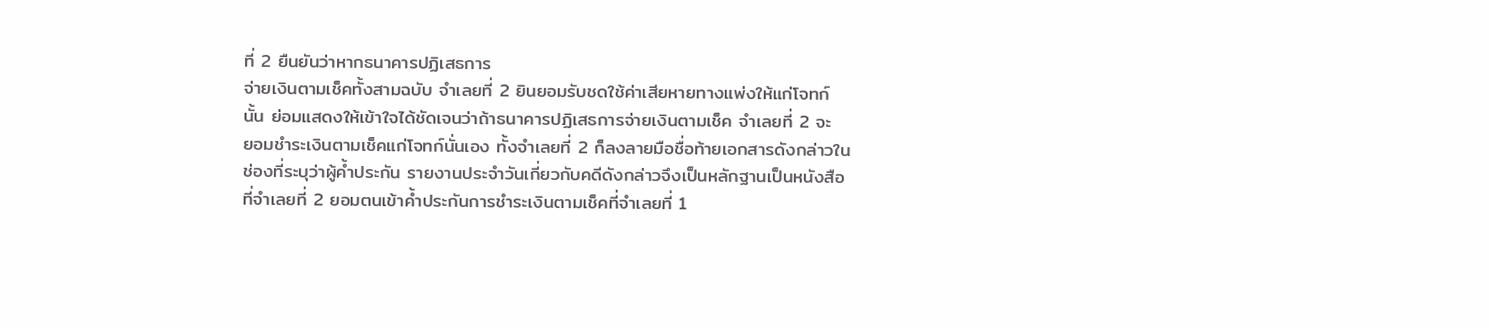ที่ 2 ยืนยันว่าหากธนาคารปฏิเสธการ
จ่ายเงินตามเช็คทั้งสามฉบับ จำเลยที่ 2 ยินยอมรับชดใช้ค่าเสียหายทางแพ่งให้แก่โจทก์
นั้น ย่อมแสดงให้เข้าใจได้ชัดเจนว่าถ้าธนาคารปฏิเสธการจ่ายเงินตามเช็ค จำเลยที่ 2 จะ
ยอมชำระเงินตามเช็คแก่โจทก์นั่นเอง ทั้งจำเลยที่ 2 ก็ลงลายมือชื่อท้ายเอกสารดังกล่าวใน
ช่องที่ระบุว่าผู้ค้ำประกัน รายงานประจำวันเกี่ยวกับคดีดังกล่าวจึงเป็นหลักฐานเป็นหนังสือ
ที่จำเลยที่ 2 ยอมตนเข้าค้ำประกันการชำระเงินตามเช็คที่จำเลยที่ 1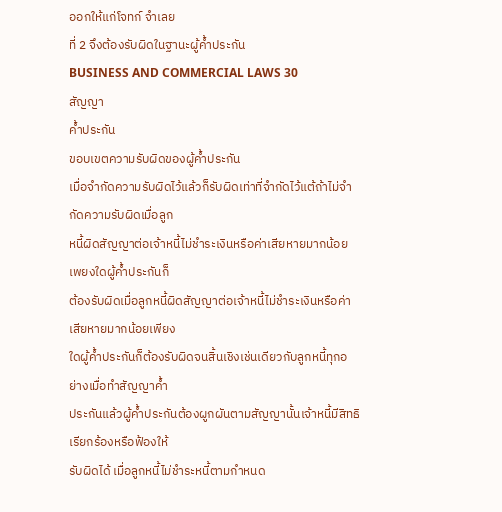ออกให้แก่โจทก์ จำเลย
ที่ 2 จึงต้องรับผิดในฐานะผู้ค้ำประกัน
BUSINESS AND COMMERCIAL LAWS 30
สัญญา
ค้ำประกัน
ขอบเขตความรับผิดของผู้ค้ำประกัน
เมื่อจำกัดความรับผิดไว้แล้วก็รับผิดเท่าที่จำกัดไว้แต้ถ้าไม่จำกัดความรับผิดเมื่อลูก
หนี้ผิดสัญญาต่อเจ้าหนี้ไม่ชำระเงินหรือค่าเสียหายมากน้อยเพยงใดผู้ค้ำประกันก็
ต้องรับผิดเมื่อลูกหนี้ผิดสัญญาต่อเจ้าหนี้ไม่ชำระเงินหรือค่าเสียหายมากน้อยเพียง
ใดผู้ค้ำประกันก็ต้องรับผิดจนสิ้นเชิงเช่นเดียวกับลูกหนี้ทุกอย่างเมื่อทำสัญญาค้ำ
ประกันแล้วผู้ค้ำประกันต้องผูกผันตามสัญญานั้นเจ้าหนี้มีสิทธิเรียกร้องหรือฟ้องให้
รับผิดได้ เมื่อลูกหนี้ไม่ชำระหนี้ตามกำหนด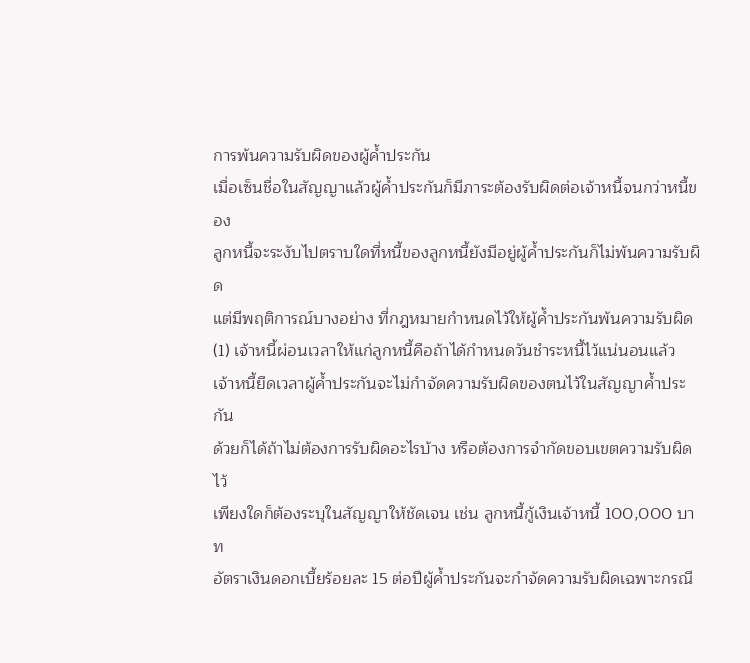การพ้นความรับผิดของผู้ค้ำประกัน
เมื่อเซ็นชื่อในสัญญาแล้วผู้ค้ำประกันก็มีภาระต้องรับผิดต่อเจ้าหนี้จนกว่าหนี้ของ
ลูกหนี้จะระงับไปตราบใดที่หนี้ของลูกหนี้ยังมีอยู่ผู้ค้ำประกันก็ไม่พ้นความรับผิด
แต่มีพฤติการณ์บางอย่าง ที่กฎหมายกำหนดไว้ให้ผู้ค้ำประกันพ้นความรับผิด
(1) เจ้าหนี้ผ่อนเวลาให้แก่ลูกหนี้คือถ้าได้กำหนดวันชำระหนี้ไว้แน่นอนแล้ว
เจ้าหนี้ยืดเวลาผู้ค้ำประกันจะไม่กำจัดความรับผิดของตนไว้ในสัญญาค้ำประกัน
ด้วยก็ได้ถ้าไม่ต้องการรับผิดอะไรบ้าง หรือต้องการจำกัดขอบเขตความรับผิดไว้
เพียงใดก็ต้องระบุในสัญญาให้ชัดเจน เช่น ลูกหนี้กู้เงินเจ้าหนี้ 100,000 บาท
อัตราเงินดอกเบี้ยร้อยละ 15 ต่อปีผู้ค้ำประกันจะกำจัดความรับผิดเฉพาะกรณี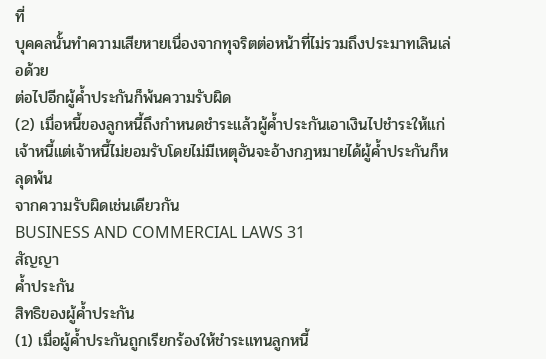ที่
บุคคลนั้นทำความเสียหายเนื่องจากทุจริตต่อหน้าที่ไม่รวมถึงประมาทเลินเล่อด้วย
ต่อไปอีกผู้ค้ำประกันก็พ้นความรับผิด
(2) เมื่อหนี้ของลูกหนี้ถึงกำหนดชำระแล้วผู้ค้ำประกันเอาเงินไปชำระให้แก่
เจ้าหนี้แต่เจ้าหนี้ไม่ยอมรับโดยไม่มีเหตุอันจะอ้างกฎหมายได้ผู้ค้ำประกันก็หลุดพ้น
จากความรับผิดเช่นเดียวกัน
BUSINESS AND COMMERCIAL LAWS 31
สัญญา
ค้ำประกัน
สิทธิของผู้ค้ำประกัน
(1) เมื่อผู้ค้ำประกันถูกเรียกร้องให้ชำระแทนลูกหนี้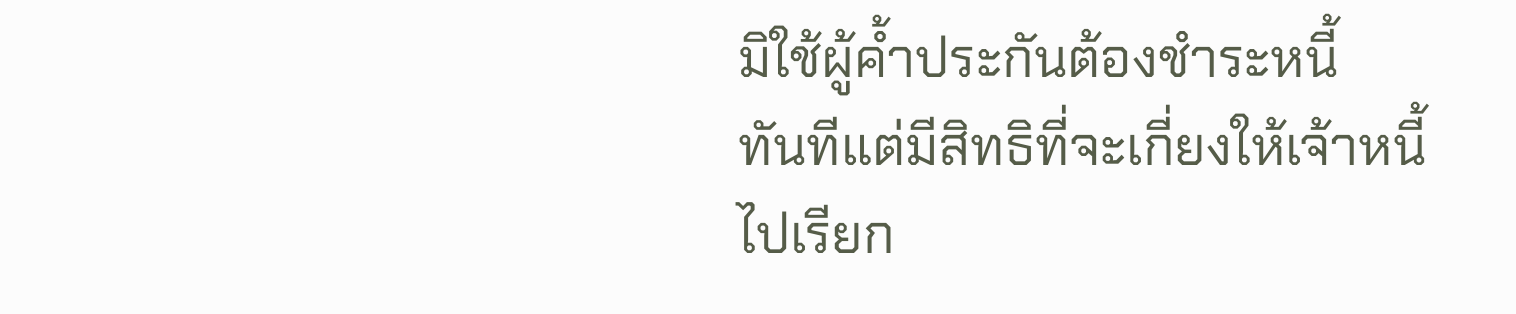มิใช้ผู้ค้ำประกันต้องชำระหนี้
ทันทีแต่มีสิทธิที่จะเกี่ยงให้เจ้าหนี้ไปเรียก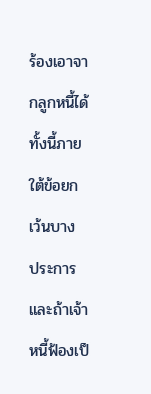ร้องเอาจากลูกหนี้ได้ทั้งนี้ภายใต้ข้อยกเว้นบาง
ประการและถ้าเจ้าหนี้ฟ้องเป็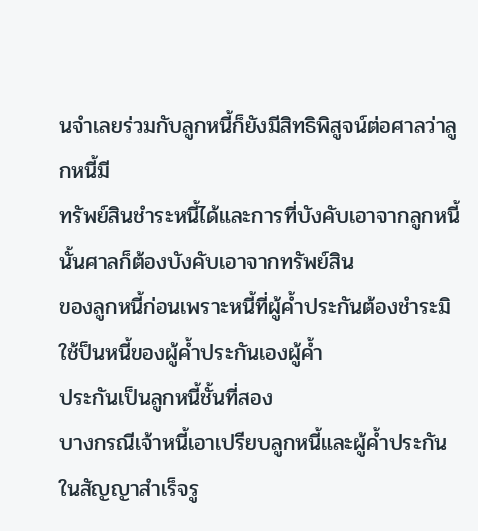นจำเลยร่วมกับลูกหนี้ก็ยังมีสิทธิพิสูจน์ต่อศาลว่าลูกหนี้มี
ทรัพย์สินชำระหนี้ได้และการที่บังคับเอาจากลูกหนี้นั้นศาลก็ต้องบังคับเอาจากทรัพย์สิน
ของลูกหนี้ก่อนเพราะหนี้ที่ผู้ค้ำประกันต้องชำระมิใช้ป็นหนี้ของผู้ค้ำประกันเองผู้ค้ำ
ประกันเป็นลูกหนี้ชั้นที่สอง
บางกรณีเจ้าหนี้เอาเปรียบลูกหนี้และผู้ค้ำประกัน ในสัญญาสำเร็จรู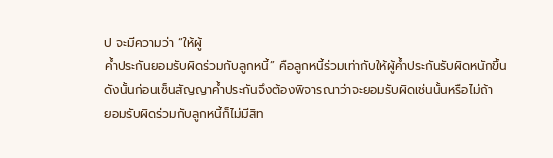ป จะมีความว่า “ให้ผู้
ค้ำประกันยอมรับผิดร่วมกับลูกหนี้” คือลูกหนี้ร่วมเท่ากับให้ผู้ค้ำประกันรับผิดหนักขึ้น
ดังนั้นก่อนเซ็นสัญญาค้ำประกันจึงต้องพิจารณาว่าจะยอมรับผิดเช่นนั้นหรือไม่ถ้า
ยอมรับผิดร่วมกับลูกหนี้ก็ไม่มีสิท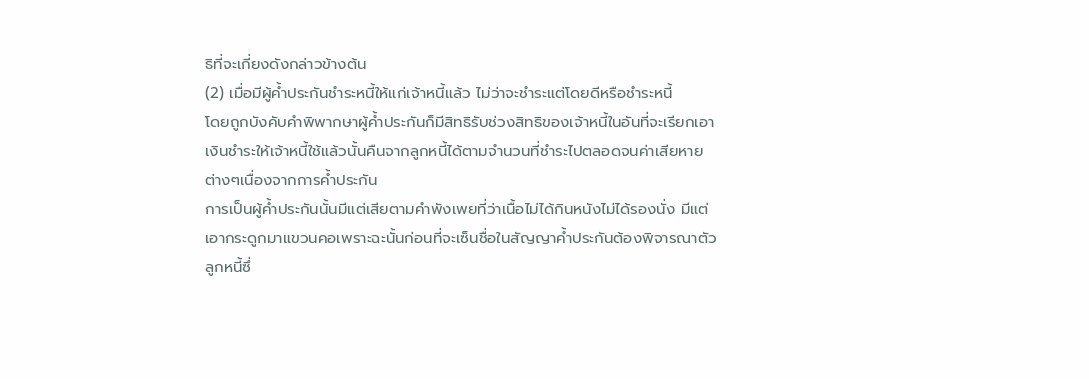ธิที่จะเกี่ยงดังกล่าวข้างต้น
(2) เมื่อมีผู้ค้ำประกันชำระหนี้ให้แก่เจ้าหนี้แล้ว ไม่ว่าจะชำระแต่โดยดีหรือชำระหนี้
โดยถูกบังคับคำพิพากษาผู้ค้ำประกันก็มีสิทธิรับช่วงสิทธิของเจ้าหนี้ในอันที่จะเรียกเอา
เงินชำระให้เจ้าหนี้ใช้แล้วนั้นคืนจากลูกหนี้ได้ตามจำนวนที่ชำระไปตลอดจนค่าเสียหาย
ต่างๆเนื่องจากการค้ำประกัน
การเป็นผู้ค้ำประกันนั้นมีแต่เสียตามคำพังเพยที่ว่าเนื้อไม่ได้กินหนังไม่ได้รองนั่ง มีแต่
เอากระดูกมาแขวนคอเพราะฉะนั้นก่อนที่จะเซ็นชื่อในสัญญาค้ำประกันต้องพิจารณาตัว
ลูกหนี้ซึ่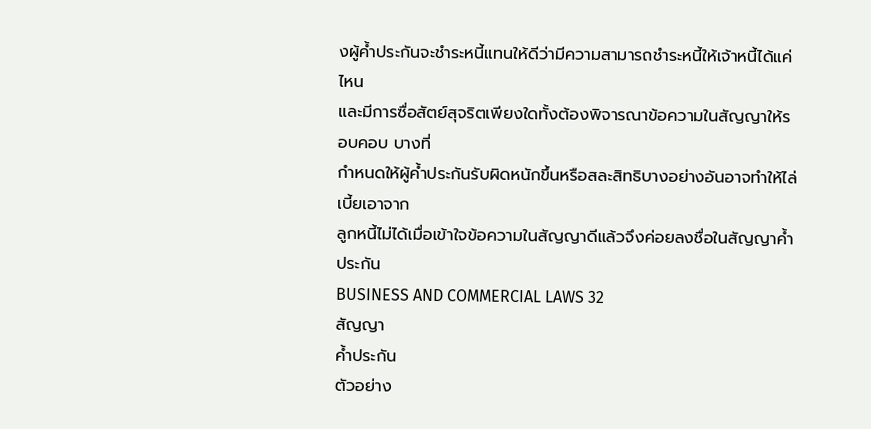งผู้ค้ำประกันจะชำระหนี้แทนให้ดีว่ามีความสามารถชำระหนี้ให้เจ้าหนี้ได้แค่ไหน
และมีการซื่อสัตย์สุจริตเพียงใดทั้งต้องพิจารณาข้อความในสัญญาให้รอบคอบ บางที่
กำหนดให้ผู้ค้ำประกันรับผิดหนักขึ้นหรือสละสิทธิบางอย่างอันอาจทำให้ไล่เบี้ยเอาจาก
ลูกหนี้ไม่ได้เมื่อเข้าใจข้อความในสัญญาดีแล้วจึงค่อยลงชื่อในสัญญาค้ำประกัน
BUSINESS AND COMMERCIAL LAWS 32
สัญญา
ค้ำประกัน
ตัวอย่าง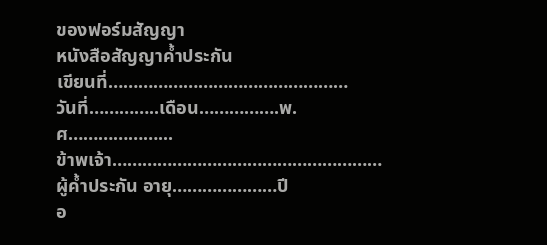ของฟอร์มสัญญา
หนังสือสัญญาค้ำประกัน
เขียนที่…………………………………………
วันที่…………..เดือน…………….พ.ศ………………...
ข้าพเจ้า………………………………………………ผู้ค้ำประกัน อายุ…………………ปี
อ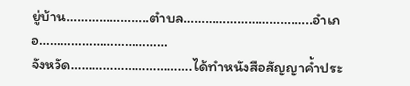ยู่บ้าน…………………..ตำบล………………………….…..อำเภอ………………………………
จังหวัด…………………………….ได้ทำหนังสือสัญญาค้ำประ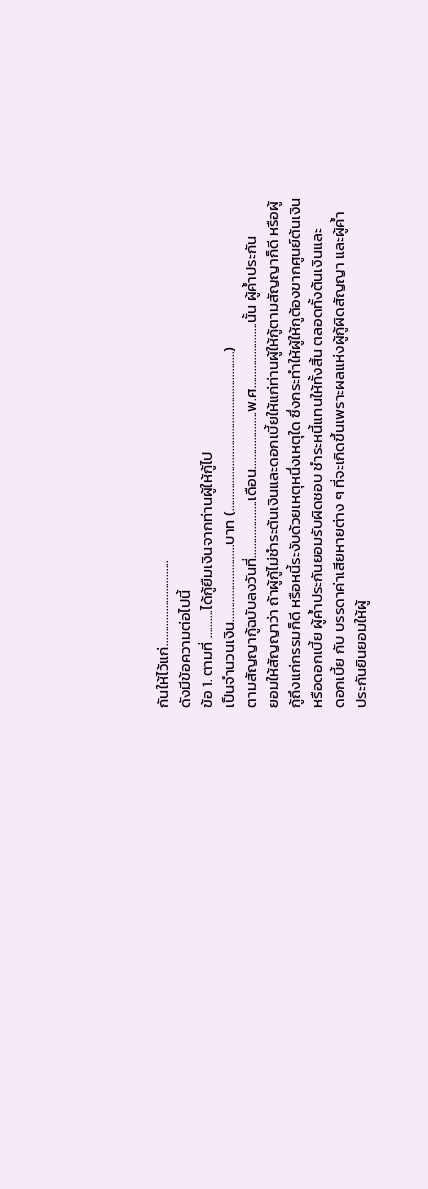กันให้ไว้แก่………………………...
ดังมีข้อความต่อไปนี้
ข้อ 1. ตามที่ ……….ได้กู้ยืมเงินจากท่านผู้ให้กู้ไป
เป็นจำนวนเงิน………………………บาท (………………………………………………..)
ตามสัญญากู้ฉบับลงวันที่………………..เดือน………………..พ.ศ…………………..นั้น ผู้ค้ำประกัน
ยอมให้สัญญาว่า ถ้าผู้กู้ไม่ชำระต้นเงินและดอกเบี้ยให้แก่ท่านผู้ให้กู้ตามสัญญาก็ดี หรือผู้
กู้ถึงแก่กรรมก็ดี หรือหนี้ระงับด้วยเหตุหนึ่งเหตุใด ซึ่งกระทำให้ผู้ให้กูต้องขากศูนย์ต้นเงิน
หรือดอกเบี้ย ผู้ค้ำประกันยอมรับผิดชอบ ชำระหนี้แทนให้ทั้งสิ้น ตลอดทั้งต้นเงินและ
ดอกเบี้ย กับ บรรดาค่าเสียหายต่าง ๆ ที่จะเกิดขึ้นเพราะผลแห่งผู้กู้ผิดสัญญา และผู้ค้ำ
ประกันยินยอมให้ผู้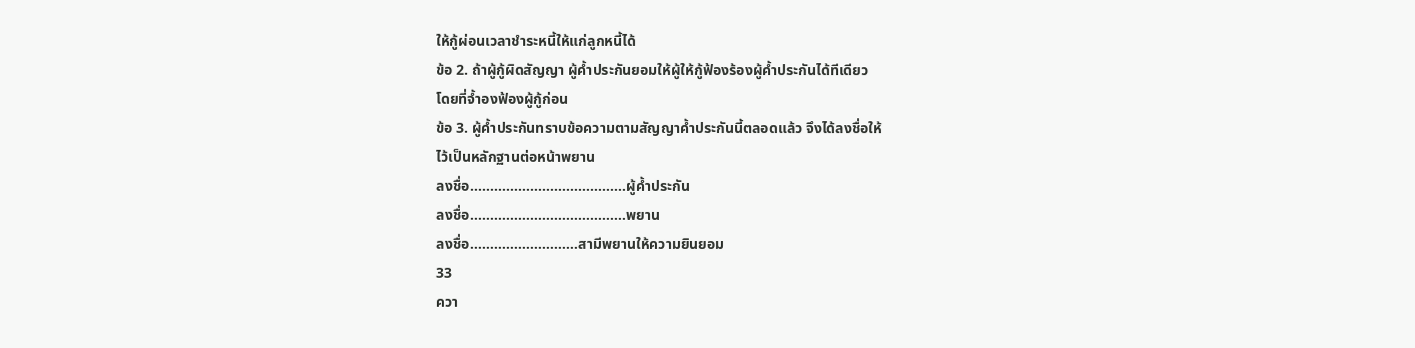ให้กู้ผ่อนเวลาชำระหนี้ให้แก่ลูกหนี้ได้
ข้อ 2. ถ้าผู้กู้ผิดสัญญา ผู้ค้ำประกันยอมให้ผู้ให้กู้ฟ้องร้องผู้ค้ำประกันได้ทีเดียว
โดยที่จ้ำองฟ้องผู้กู้ก่อน
ข้อ 3. ผู้ค้ำประกันทราบข้อความตามสัญญาค้ำประกันนี้ตลอดแล้ว จึงได้ลงชื่อให้
ไว้เป็นหลักฐานต่อหน้าพยาน
ลงชื่อ…………………………………ผู้ค้ำประกัน
ลงชื่อ…………………………………พยาน
ลงชื่อ………………………สามีพยานให้ความยินยอม
33
ควา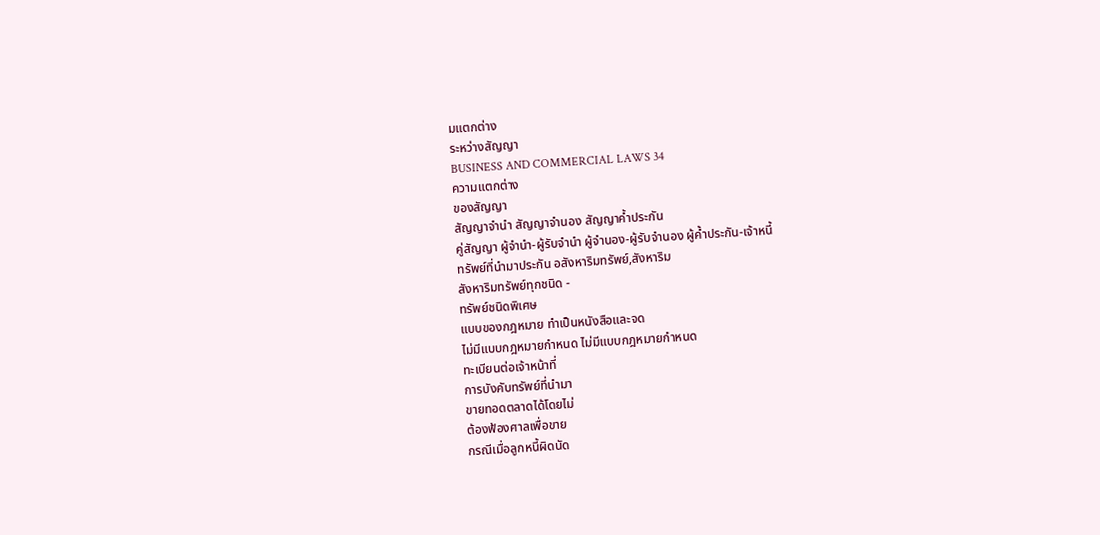มแตกต่าง
ระหว่างสัญญา
BUSINESS AND COMMERCIAL LAWS 34
ความแตกต่าง
ของสัญญา
สัญญาจำนำ สัญญาจำนอง สัญญาค้ำประกัน
คู่สัญญา ผู้จำนำ-ผู้รับจำนำ ผู้จำนอง-ผู้รับจำนอง ผู้ค้ำประกัน-เจ้าหนี้
ทรัพย์ที่นำมาประกัน อสังหาริมทรัพย์,สังหาริม
สังหาริมทรัพย์ทุกชนิด -
ทรัพย์ชนิดพิเศษ
แบบของกฎหมาย ทำเป็นหนังสือและจด
ไม่มีแบบกฎหมายกำหนด ไม่มีแบบกฎหมายกำหนด
ทะเบียนต่อเจ้าหน้าที่
การบังคับทรัพย์ที่นำมา
ขายทอดตลาดได้โดยไม่
ต้องฟ้องศาลเพื่อขาย
กรณีเมื่อลูกหนี้ผิดนัด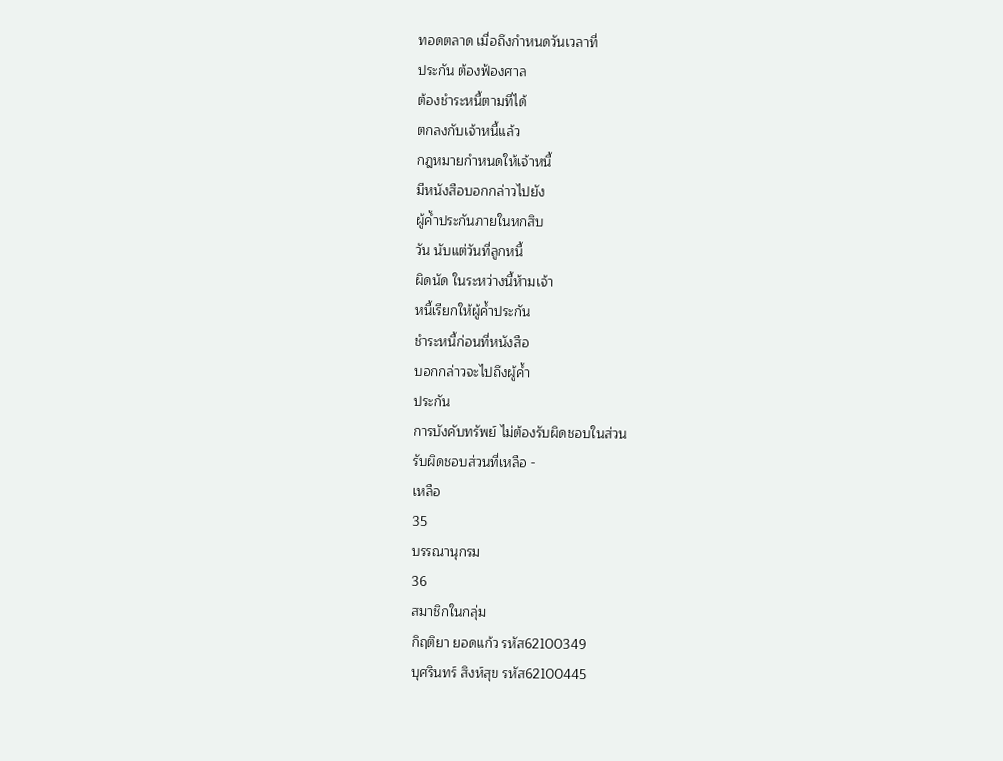ทอดตลาด เมื่อถึงกำหนดวันเวลาที่
ประกัน ต้องฟ้องศาล
ต้องชำระหนี้ตามที่ได้
ตกลงกับเจ้าหนี้แล้ว
กฎหมายกำหนดให้เจ้าหนี้
มีหนังสือบอกกล่าวไปยัง
ผู้ค้ำประกันภายในหกสิบ
วัน นับแต่วันที่ลูกหนี้
ผิดนัด ในระหว่างนี้ห้ามเจ้า
หนี้เรียกให้ผู้ค้ำประกัน
ชำระหนี้ก่อนที่หนังสือ
บอกกล่าวจะไปถึงผู้ค้ำ
ประกัน
การบังคับทรัพย์ ไม่ต้องรับผิดชอบในส่วน
รับผิดชอบส่วนที่เหลือ -
เหลือ
35
บรรณานุกรม
36
สมาชิกในกลุ่ม
กิฤติยา ยอดแก้ว รหัส62100349
บุศรินทร์ สิงห์สุข รหัส62100445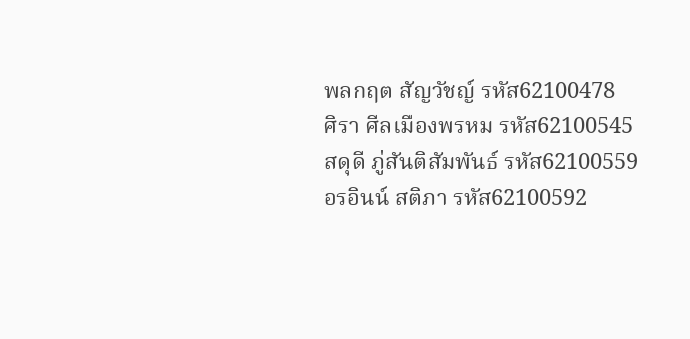พลกฤต สัญวัชญ์ รหัส62100478
ศิรา ศีลเมืองพรหม รหัส62100545
สดุดี ภู่สันติสัมพันธ์ รหัส62100559
อรอินน์ สติภา รหัส62100592